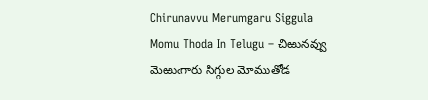Chirunavvu Merumgaru Siggula Momu Thoda In Telugu – చిఱునవ్వు మెఱుఁగారు సిగ్గుల మోముతోడ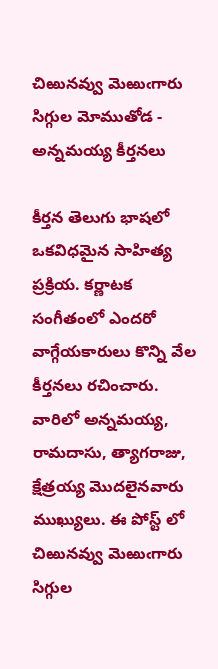చిఱునవ్వు మెఱుఁగారు సిగ్గుల మోముతోడ - అన్నమయ్య కీర్తనలు

కీర్తన తెలుగు భాషలో ఒకవిధమైన సాహిత్య ప్రక్రియ. కర్ణాటక సంగీతంలో ఎందరో వాగ్గేయకారులు కొన్ని వేల కీర్తనలు రచించారు. వారిలో అన్నమయ్య, రామదాసు, త్యాగరాజు, క్షేత్రయ్య మొదలైనవారు ముఖ్యులు. ఈ పోస్ట్ లో చిఱునవ్వు మెఱుఁగారు సిగ్గుల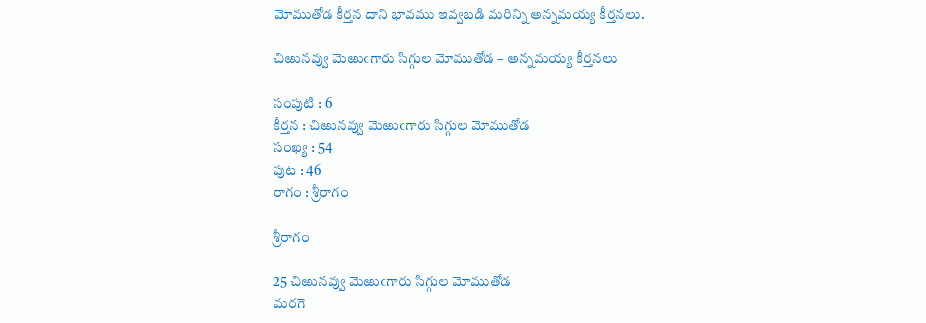మోముతోడ కీర్తన దాని భావము ఇవ్వబడి మరిన్ని అన్నమయ్య కీర్తనలు.

చిఱునవ్వు మెఱుఁగారు సిగ్గుల మోముతోడ – అన్నమయ్య కీర్తనలు

సంపుటి : 6
కీర్తన : చిఱునవ్వు మెఱుఁగారు సిగ్గుల మోముతోడ
సంఖ్య : 54
పుట : 46
రాగం : శ్రీరాగం

శ్రీరాగం

25 చిఱునవ్వు మెఱుఁగారు సిగ్గుల మోముతోడ
మరగె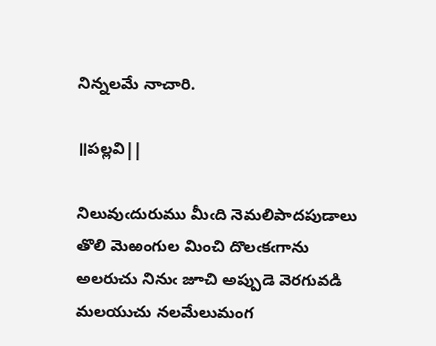నిన్నలమే నాచారి.

॥పల్లవి||

నిలువుఁదురుము మీఁది నెమలిపాదపుడాలు
తొలి మెఱంగుల మించి దొలఁకఁగాను
అలరుచు నినుఁ జూచి అప్పుడె వెరగువడి
మలయుచు నలమేలుమంగ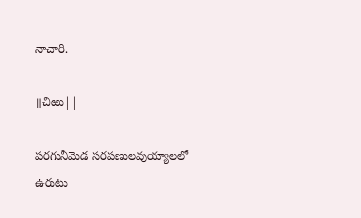నాచారి.

॥చిఱు||

పరగునీమెడ సరపణులవుయ్యాలలో
ఉరుటు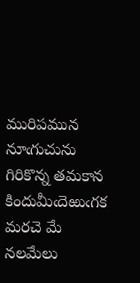మురిపమున నూఁగుచును
గిరికొన్న తమకాన కిందుమీఁదెఱుఁగక
మరచె మే నలమేలు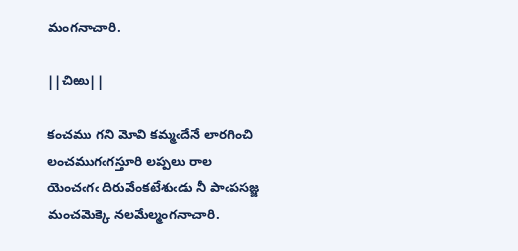మంగనాచారి.

||చిఱు||

కంచము గని మోవి కమ్మఁదేనే లారగించి
లంచముగఁగస్తూరి లప్పలు రాల
యెంచఁగఁ దిరువేంకటేశుఁడు నీ పాఁపసజ్జ
మంచమెక్కె నలమేల్మంగనాచారి.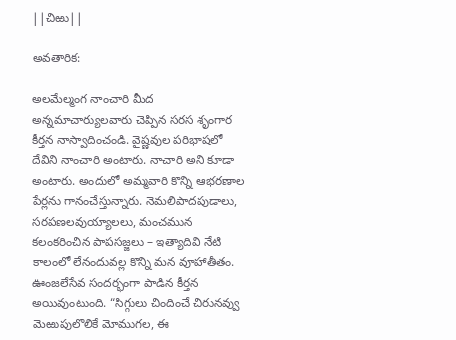||చిఱు||

అవతారిక:

అలమేల్మంగ నాంచారి మీద అన్నమాచార్యులవారు చెప్పిన సరస శృంగార కీర్తన నాస్వాదించండి. వైష్ణవుల పరిభాషలో దేవిని నాంచారి అంటారు. నాచారి అని కూడా అంటారు. అందులో అమ్మవారి కొన్ని ఆభరణాల పేర్లను గానంచేస్తున్నారు. నెమలిపాదపుడాలు, సరపణలవుయ్యాలలు, మంచమున కలంకరించిన పాపసజ్జలు – ఇత్యాదివి నేటి కాలంలో లేనందువల్ల కొన్ని మన వూహాతీతం. ఊంజలేసేవ సందర్భంగా పాడిన కీర్తన అయివుంటుంది. “సిగ్గులు చిందించే చిరునవ్వు మెఱుపులొలికే మోముగల, ఈ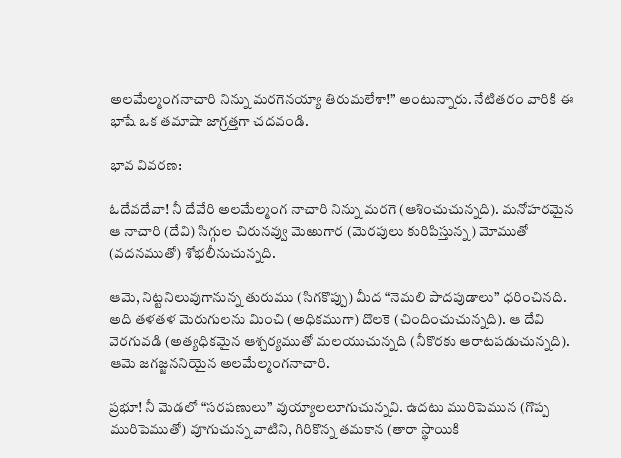అలమేల్మంగనాచారి నిన్ను మరగెనయ్యా తిరుమలేశా!” అంటున్నారు. నేటితరం వారికి ఈ భాషే ఒక తమాషా జాగ్రత్తగా చదవండి.

భావ వివరణ:

ఓదేవదేవా! నీ దేవేరి అలమేల్మంగ నాచారి నిన్ను మరగె (ఆశించుచున్నది). మనోహరమైన ఆ నాచారి (దేవి) సిగ్గుల చిరునవ్వు మెఱుగార (మెరపులు కురిపిస్తున్న) మోముతో (వదనముతో) శోభలీనుచున్నది.

ఆమె, నిట్టనిలువుగానున్న తురుము (సిగకొప్పు) మీద “నెమలి పాదపుడాలు” ధరించినది. అది తళతళ మెరుగులను మించి (అధికముగా) దొలకె (చిందించుచున్నది). ఆ దేవి వెరగువడి (అత్యధికమైన ఆశ్చర్యముతో మలయుచున్నది (నీకొరకు ఆరాటపడుచున్నది). ఆమె జగజ్జననియైన అలమేల్మంగనాచారి.

ప్రభూ! నీ మెడలో “సరపణులు” వుయ్యాలలూగుచున్నవి. ఉదటు మురిపెమున (గొప్ప మురిపెముతో) వూగుచున్న వాటిని, గిరికొన్న తమకాన (తారా స్థాయికి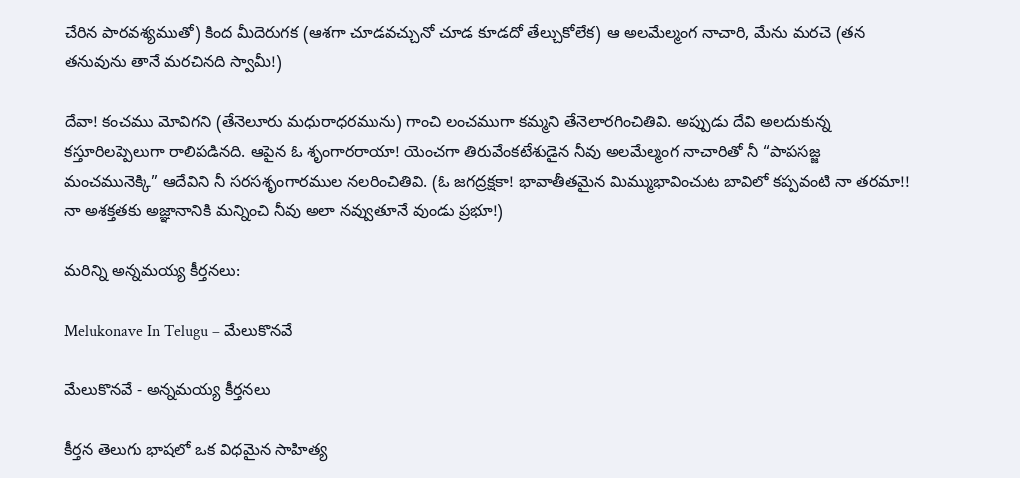చేరిన పారవశ్యముతో) కింద మీదెరుగక (ఆశగా చూడవచ్చునో చూడ కూడదో తేల్చుకోలేక) ఆ అలమేల్మంగ నాచారి, మేను మరచె (తన తనువును తానే మరచినది స్వామీ!)

దేవా! కంచము మోవిగని (తేనెలూరు మధురాధరమును) గాంచి లంచముగా కమ్మని తేనెలారగించితివి. అప్పుడు దేవి అలదుకున్న కస్తూరిలప్పెలుగా రాలిపడినది. ఆపైన ఓ శృంగారరాయా! యెంచగా తిరువేంకటేశుడైన నీవు అలమేల్మంగ నాచారితో నీ “పాపసజ్జ మంచమునెక్కి” ఆదేవిని నీ సరసశృంగారముల నలరించితివి. (ఓ జగద్రక్షకా! భావాతీతమైన మిమ్ముభావించుట బావిలో కప్పవంటి నా తరమా!! నా అశక్తతకు అజ్ఞానానికి మన్నించి నీవు అలా నవ్వుతూనే వుండు ప్రభూ!)

మరిన్ని అన్నమయ్య కీర్తనలు:

Melukonave In Telugu – మేలుకొనవే

మేలుకొనవే - అన్నమయ్య కీర్తనలు

కీర్తన తెలుగు భాషలో ఒక విధమైన సాహిత్య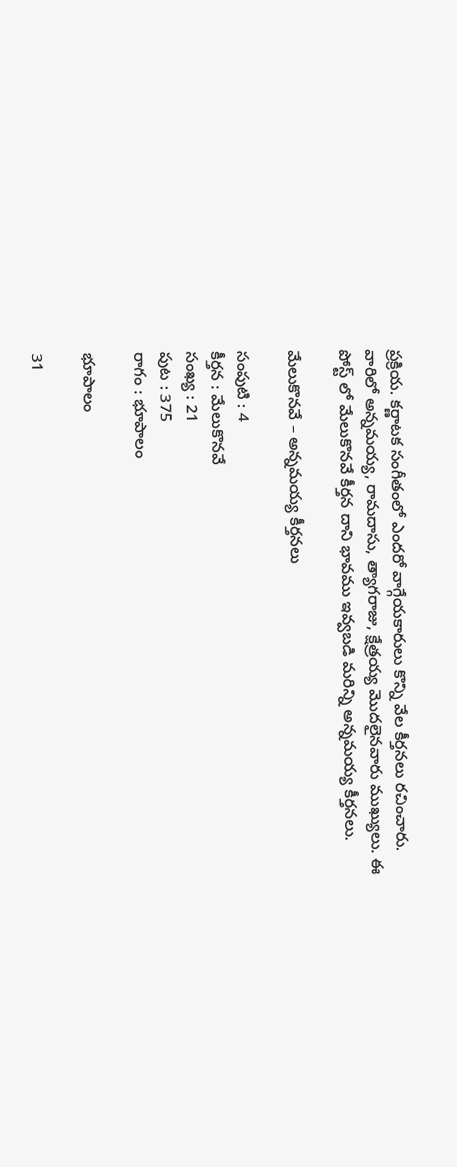ప్రక్రియ. కర్ణాటక సంగీతంలో ఎందరో వాగ్గేయకారులు కొన్ని వేల కీర్తనలు రచించారు. వారిలో అన్నమయ్య, రామదాసు, త్యాగరాజు, క్షేత్రయ్య మొదలైనవారు ముఖ్యులు. ఈ పోస్ట్ లో మేలుకొనవే కీర్తన దాని భావము ఇవ్వబడి మరిన్ని అన్నమయ్య కీర్తనలు.

మేలుకొనవే – అన్నమయ్య కీర్తనలు

సంపుటి : 4
కీర్తన : మేలుకొనవే
సంఖ్య : 21
పుట : 375
రాగం : భూపాలం

భూపాలం

31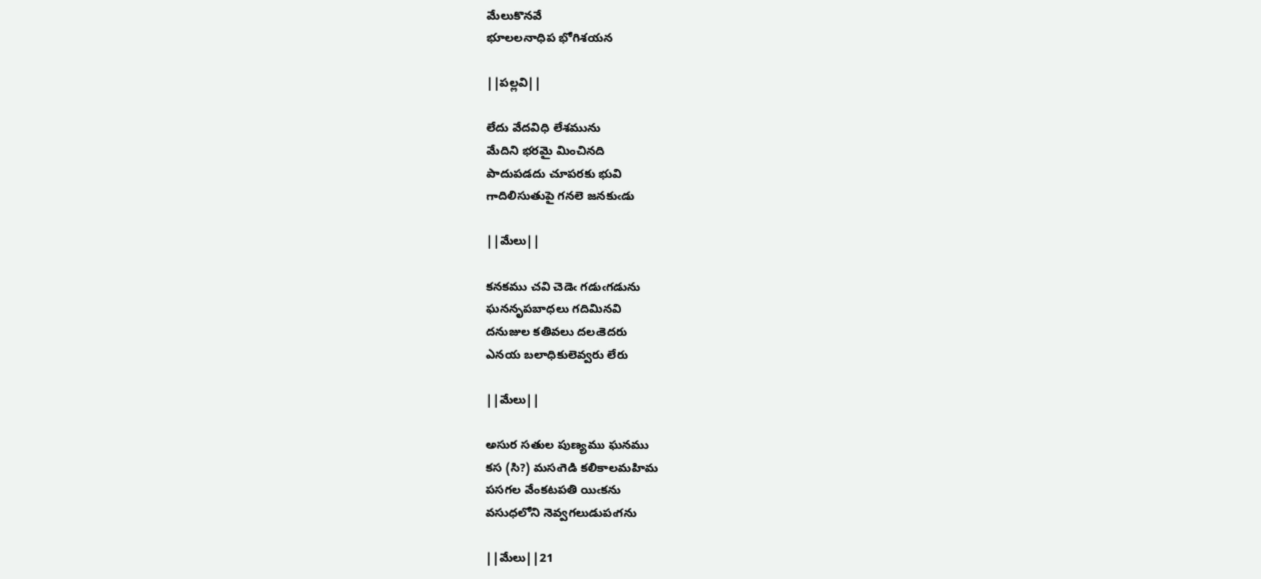మేలుకొనవే
భూలలనాధిప భోగిశయన

||పల్లవి||

లేదు వేదవిధి లేశమును
మేదిని భరమై మించినది
పాదుపడదు చూపరకు భువి
గాదిలిసుతుపై గనలె జనకుఁడు

||మేలు||

కనకము చవి చెడెఁ గడుఁగడును
ఘననృపబాధలు గదిమినవి
దనుజుల కతివలు దలఁకెదరు
ఎనయ బలాధికులెవ్వరు లేరు

||మేలు||

అసుర సతుల పుణ్యము ఘనము
కస (సి?) మసఁగెడి కలికాలమహిమ
పసగల వేంకటపతి యిఁకను
వసుధలోని నెవ్వగలుడుపఁగను

||మేలు||21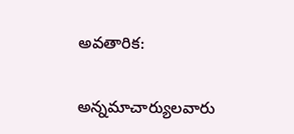అవతారిక:

అన్నమాచార్యులవారు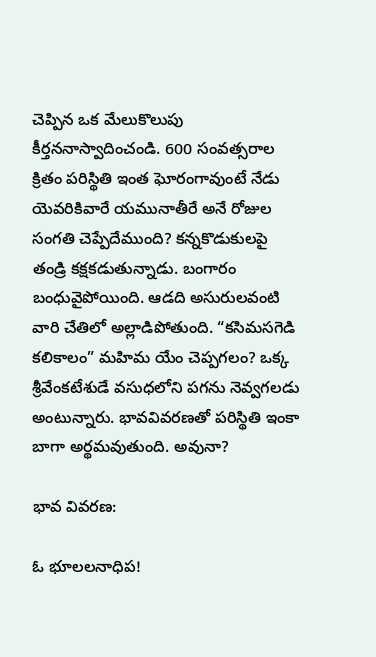చెప్పిన ఒక మేలుకొలుపు కీర్తననాస్వాదించండి. 600 సంవత్సరాల క్రితం పరిస్థితి ఇంత ఘోరంగావుంటే నేడు యెవరికివారే యమునాతీరే అనే రోజుల సంగతి చెప్పేదేముంది? కన్నకొడుకులపై తండ్రి కక్షకడుతున్నాడు. బంగారం బంధువైపోయింది. ఆడది అసురులవంటి వారి చేతిలో అల్లాడిపోతుంది. “కసిమసగెడి కలికాలం” మహిమ యేం చెప్పగలం? ఒక్క శ్రీవేంకటేశుడే వసుధలోని పగను నెవ్వగలడు అంటున్నారు. భావవివరణతో పరిస్థితి ఇంకా బాగా అర్థమవుతుంది. అవునా?

భావ వివరణ:

ఓ భూలలనాధిప!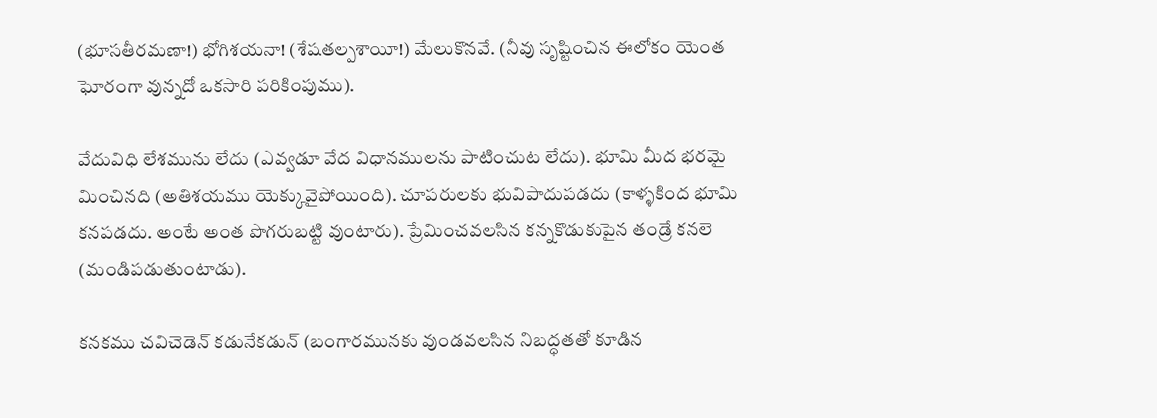(భూసతీరమణా!) భోగిశయనా! (శేషతల్పశాయీ!) మేలుకొనవే. (నీవు సృష్టించిన ఈలోకం యెంత ఘోరంగా వున్నదో ఒకసారి పరికింపుము).

వేదువిధి లేశమును లేదు (ఎవ్వడూ వేద విధానములను పాటించుట లేదు). భూమి మీద భరమై మించినది (అతిశయము యెక్కువైపోయింది). చూపరులకు భువిపాదుపడదు (కాళ్ళకింద భూమి కనపడదు. అంటే అంత పొగరుబట్టి వుంటారు). ప్రేమించవలసిన కన్నకొడుకుపైన తండ్రే కనలె (మండిపడుతుంటాడు).

కనకము చవిచెడెన్ కడునేకడున్ (బంగారమునకు వుండవలసిన నిబద్ధతతో కూడిన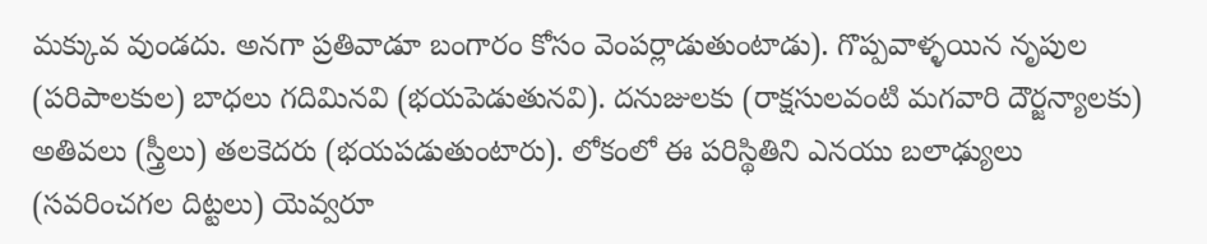మక్కువ వుండదు. అనగా ప్రతివాడూ బంగారం కోసం వెంపర్లాడుతుంటాడు). గొప్పవాళ్ళయిన నృపుల (పరిపాలకుల) బాధలు గదిమినవి (భయపెడుతునవి). దనుజులకు (రాక్షసులవంటి మగవారి దౌర్జన్యాలకు) అతివలు (స్త్రీలు) తలకెదరు (భయపడుతుంటారు). లోకంలో ఈ పరిస్థితిని ఎనయు బలాఢ్యులు (సవరించగల దిట్టలు) యెవ్వరూ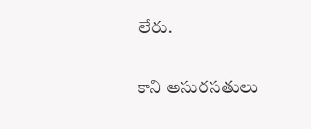లేరు.

కాని అసురసతులు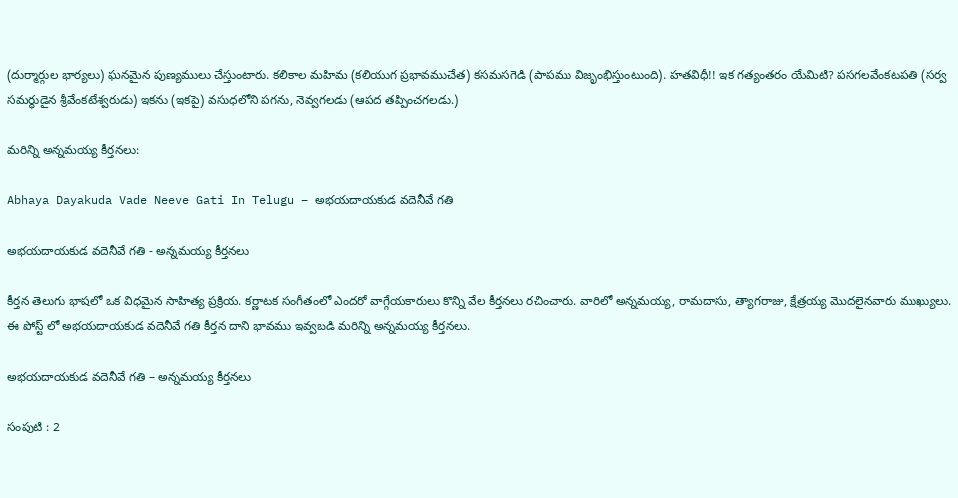(దుర్మార్గుల భార్యలు) ఘనమైన పుణ్యములు చేస్తుంటారు. కలికాల మహిమ (కలియుగ ప్రభావముచేత) కసమసగెడి (పాపము విజృంభిస్తుంటుంది). హతవిధీ!! ఇక గత్యంతరం యేమిటి? పసగలవేంకటపతి (సర్వ సమర్ధుడైన శ్రీవేంకటేశ్వరుడు) ఇకను (ఇకపై) వసుధలోని పగను, నెవ్వగలడు (ఆపద తప్పించగలడు.)

మరిన్ని అన్నమయ్య కీర్తనలు:

Abhaya Dayakuda Vade Neeve Gati In Telugu – అభయదాయకుడ వదెనీవే గతి

అభయదాయకుడ వదెనీవే గతి - అన్నమయ్య కీర్తనలు

కీర్తన తెలుగు భాషలో ఒక విధమైన సాహిత్య ప్రక్రియ. కర్ణాటక సంగీతంలో ఎందరో వాగ్గేయకారులు కొన్ని వేల కీర్తనలు రచించారు. వారిలో అన్నమయ్య, రామదాసు, త్యాగరాజు, క్షేత్రయ్య మొదలైనవారు ముఖ్యులు. ఈ పోస్ట్ లో అభయదాయకుడ వదెనీవే గతి కీర్తన దాని భావము ఇవ్వబడి మరిన్ని అన్నమయ్య కీర్తనలు.

అభయదాయకుడ వదెనీవే గతి – అన్నమయ్య కీర్తనలు

సంపుటి : 2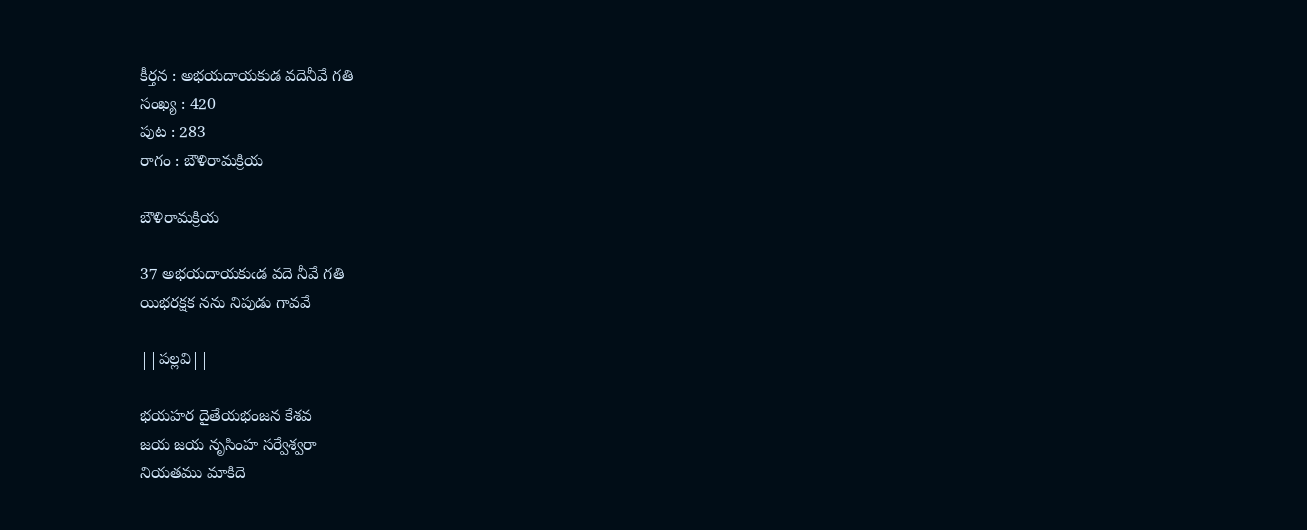కీర్తన : అభయదాయకుడ వదెనీవే గతి
సంఖ్య : 420
పుట : 283
రాగం : బౌళిరామక్రియ

బౌళిరామక్రియ

37 అభయదాయకుఁడ వదె నీవే గతి
యిభరక్షక నను నిపుడు గావవే

||పల్లవి||

భయహర దైతేయభంజన కేశవ
జయ జయ నృసింహ సర్వేశ్వరా
నియతము మాకిదె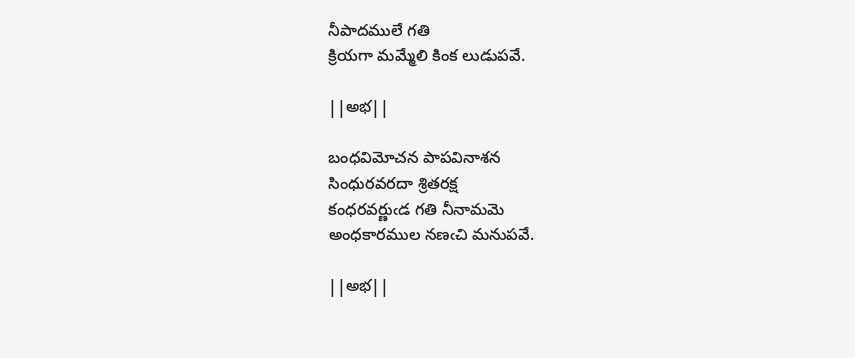నీపాదములే గతి
క్రియగా మమ్మేలి కింక లుడుపవే.

||అభ||

బంధవిమోచన పాపవినాశన
సింధురవరదా శ్రితరక్ష
కంధరవర్ణుఁడ గతి నీనామమె
అంధకారముల నణఁచి మనుపవే.

||అభ||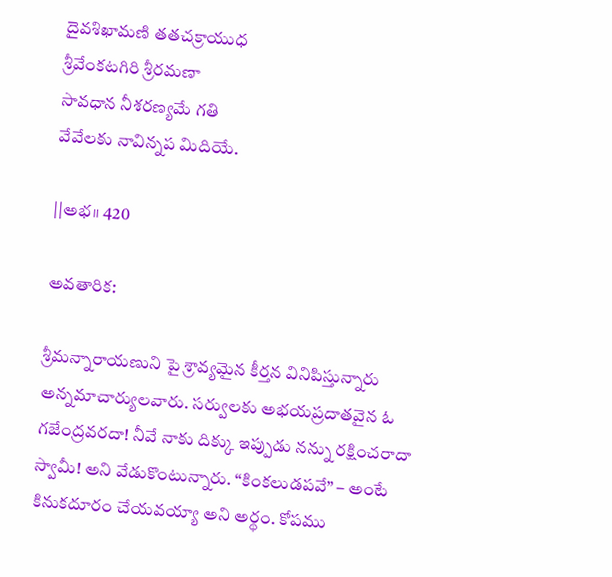దైవశిఖామణి తతచక్రాయుధ
శ్రీవేంకటగిరి శ్రీరమణా
సావధాన నీశరణ్యమే గతి
వేవేలకు నావిన్నప మిదియే.

||అభ॥ 420

అవతారిక:

శ్రీమన్నారాయణుని పై శ్రావ్యమైన కీర్తన వినిపిస్తున్నారు అన్నమాచార్యులవారు. సర్వులకు అభయప్రదాతవైన ఓ గజేంద్రవరదా! నీవే నాకు దిక్కు ఇప్పుడు నన్ను రక్షించరాదా స్వామీ! అని వేడుకొంటున్నారు. “కింకలుడపవే” – అంటే కినుకదూరం చేయవయ్యా అని అర్థం. కోపము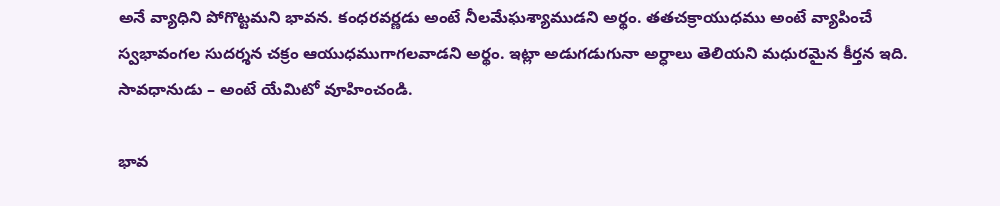అనే వ్యాధిని పోగొట్టమని భావన. కంధరవర్ణడు అంటే నీలమేఘశ్యాముడని అర్థం. తతచక్రాయుధము అంటే వ్యాపించే స్వభావంగల సుదర్శన చక్రం ఆయుధముగాగలవాడని అర్థం. ఇట్లా అడుగడుగునా అర్ధాలు తెలియని మధురమైన కీర్తన ఇది. సావధానుడు – అంటే యేమిటో వూహించండి.

భావ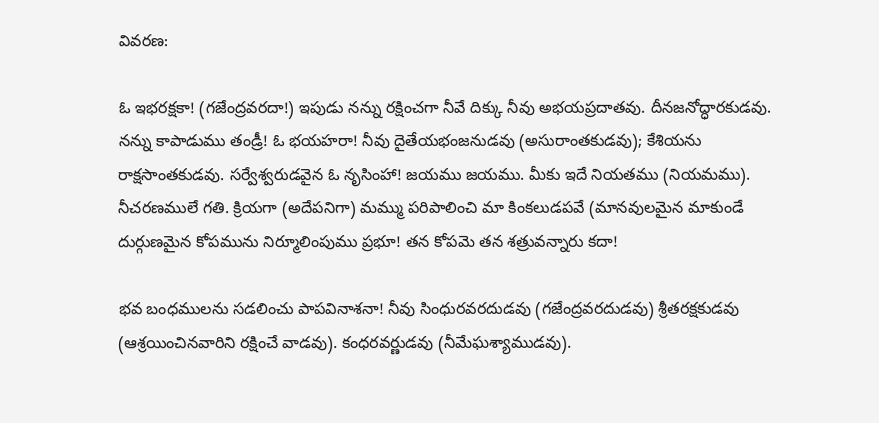వివరణ:

ఓ ఇభరక్షకా! (గజేంద్రవరదా!) ఇపుడు నన్ను రక్షించగా నీవే దిక్కు నీవు అభయప్రదాతవు. దీనజనోద్ధారకుడవు. నన్ను కాపాడుము తండ్రీ! ఓ భయహరా! నీవు దైతేయభంజనుడవు (అసురాంతకుడవు); కేశియను రాక్షసాంతకుడవు. సర్వేశ్వరుడవైన ఓ నృసింహా! జయము జయము. మీకు ఇదే నియతము (నియమము). నీచరణములే గతి. క్రియగా (అదేపనిగా) మమ్ము పరిపాలించి మా కింకలుడపవే (మానవులమైన మాకుండే దుర్గుణమైన కోపమును నిర్మూలింపుము ప్రభూ! తన కోపమె తన శత్రువన్నారు కదా!

భవ బంధములను సడలించు పాపవినాశనా! నీవు సింధురవరదుడవు (గజేంద్రవరదుడవు) శ్రీతరక్షకుడవు (ఆశ్రయించినవారిని రక్షించే వాడవు). కంధరవర్ణుడవు (నీమేఘశ్యాముడవు).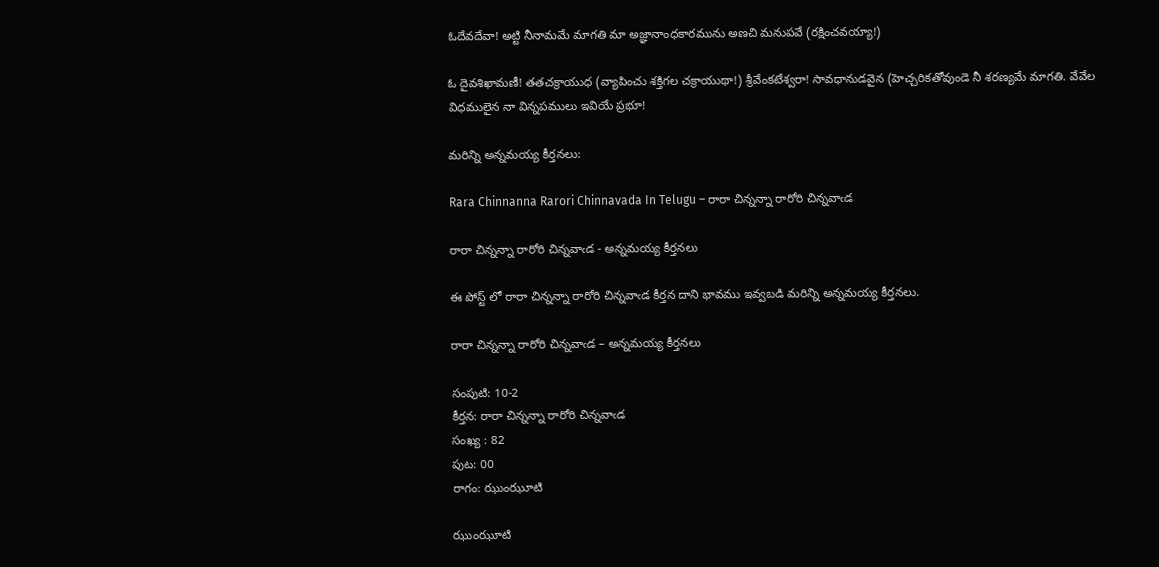ఓదేవదేవా! అట్టి నీనామమే మాగతి మా అజ్ఞానాంధకారమును అణచి మనుపవే (రక్షించవయ్యా!)

ఓ దైవశిఖామణీ! తతచక్రాయుధ (వ్యాపించు శక్తిగల చక్రాయుథా!) శ్రీవేంకటేశ్వరా! సావధానుడవైన (హెచ్చరికతోవుండె నీ శరణ్యమే మాగతి. వేవేల విధములైన నా విన్నపములు ఇవియే ప్రభూ!

మరిన్ని అన్నమయ్య కీర్తనలు:

Rara Chinnanna Rarori Chinnavada In Telugu – రారా చిన్నన్నా రారోరి చిన్నవాఁడ

రారా చిన్నన్నా రారోరి చిన్నవాఁడ - అన్నమయ్య కీర్తనలు

ఈ పోస్ట్ లో రారా చిన్నన్నా రారోరి చిన్నవాఁడ కీర్తన దాని భావము ఇవ్వబడి మరిన్ని అన్నమయ్య కీర్తనలు.

రారా చిన్నన్నా రారోరి చిన్నవాఁడ – అన్నమయ్య కీర్తనలు

సంపుటి: 10-2
కీర్తన: రారా చిన్నన్నా రారోరి చిన్నవాఁడ
సంఖ్య : 82
పుట: 00
రాగం: ఝుంఝూటి

ఝుంఝూటి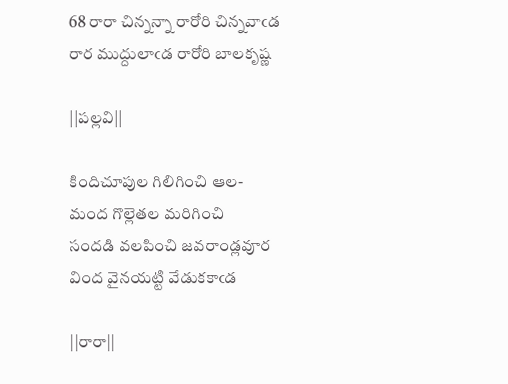68 రారా చిన్నన్నా రారోరి చిన్నవాఁడ
రార ముద్దులాఁడ రారోరి బాలకృష్ణ

||పల్లవి||

కిందిచూపుల గిలిగించి ఆల-
మంద గొల్లెతల మరిగించి
సందడి వలపించి జవరాండ్లవూర
వింద వైనయట్టి వేడుకకాఁడ

||రారా||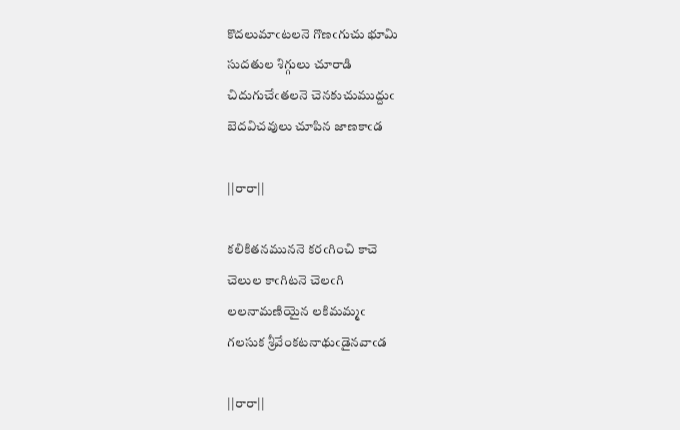కొదలుమాఁటలనె గొణఁగుచు భూమి
సుదతుల శిగ్గులు చూరాడి
చిదుగుచేఁతలనె చెనకుచుముద్దుఁ
బెదవిచవులు చూపిన జాణకాఁడ

||రారా||

కలికితనముననె కరఁగించి కాచె
చెలుల కాఁగిటనె చెలఁగి
లలనామణియైన లకిమమ్మఁ
గలసుక శ్రీవేంకటనాథుఁడైనవాఁడ

||రారా||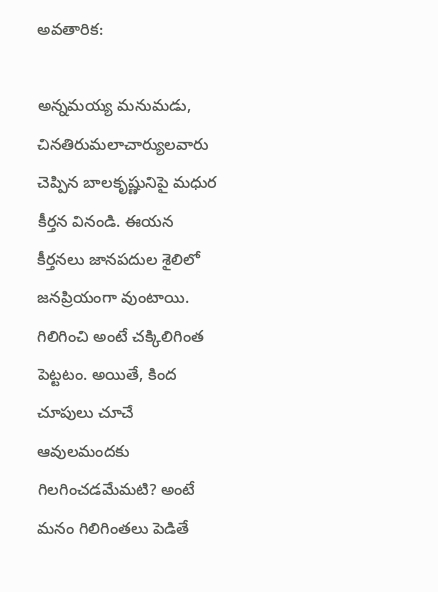అవతారిక:

అన్నమయ్య మనుమడు, చినతిరుమలాచార్యులవారు చెప్పిన బాలకృష్ణునిపై మధుర కీర్తన వినండి. ఈయన కీర్తనలు జానపదుల శైలిలో జనప్రియంగా వుంటాయి. గిలిగించి అంటే చక్కిలిగింత పెట్టటం. అయితే, కింద చూపులు చూచే ఆవులమందకు గిలగించడమేమటి? అంటే మనం గిలిగింతలు పెడితే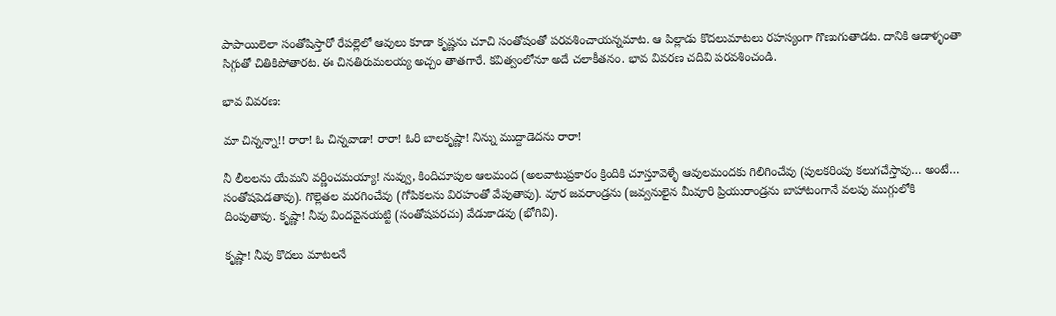పాపాయిలెలా సంతోషిస్తారో రేపల్లెలో ఆవులు కూడా కృష్ణను చూచి సంతోషంతో పరవశించాయన్నమాట. ఆ పిల్లాడు కొదలుమాటలు రహస్యంగా గొణుగుతాడట. దానికి ఆడాళ్ళంతా సిగ్గుతో చితికిపోతారట. ఈ చినతిరుమలయ్య అచ్చం తాతగారే. కవిత్వంలోనూ అదే చలాకీతనం. భావ వివరణ చదివి పరవశించండి.

భావ వివరణ:

మా చిన్నన్నా!! రారా! ఓ చిన్నవాడా! రారా! ఓరి బాలకృష్ణా! నిన్ను ముద్దాడెదను రారా!

నీ లీలలను యేమని వర్ణించమయ్యా! నువ్వు, కిందిచూపుల ఆలమంద (అలవాటుప్రకారం క్రిందికి చూస్తూవెళ్ళే ఆవులమందకు గిలిగించేవు (పులకరింపు కలుగచేస్తావు… అంటే… సంతోషపెడతావు). గొల్లెతల మరగించేవు (గోపికలను విరహంతో వేపుతావు). వూర జవరాండ్రను (జవ్వనులైన మీవూరి ప్రియురాండ్రను బాహాటంగానే వలపు ముగ్గులోకి దింపుతావు. కృష్ణా! నీవు విందవైనయట్టి (సంతోషపరచు) వేడుకాడవు (భోగివి).

కృష్ణా! నీవు కొదలు మాటలనే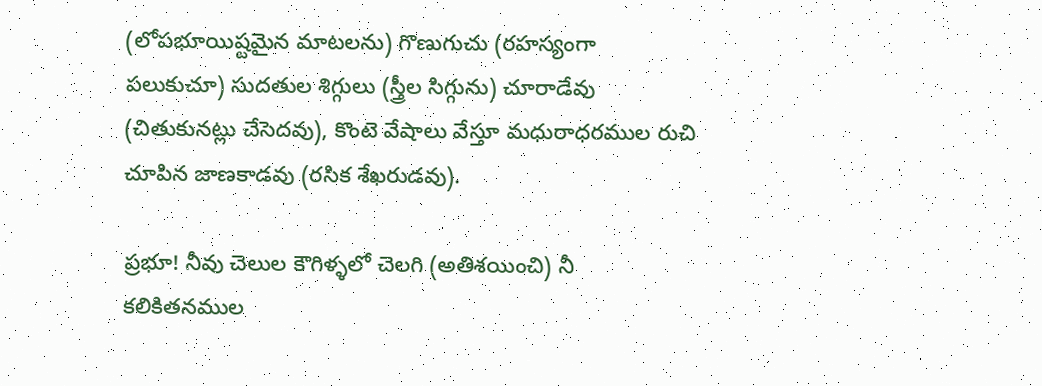(లోపభూయిష్టమైన మాటలను) గొణుగుచు (రహస్యంగా పలుకుచూ) సుదతుల శిగ్గులు (స్త్రీల సిగ్గును) చూరాడేవు (చితుకునట్లు చేసెదవు), కొంటె వేషాలు వేస్తూ మధురాధరముల రుచి చూపిన జాణకాడవు (రసిక శేఖరుడవు).

ప్రభూ! నీవు చెలుల కౌగిళ్ళలో చెలగి (అతిశయించి) నీ కలికితనముల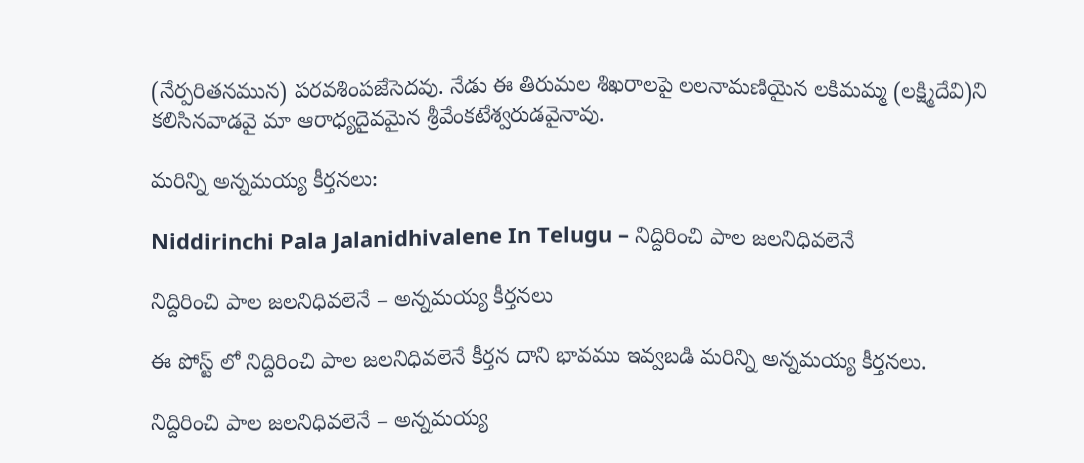(నేర్పరితనమున) పరవశింపజేసెదవు. నేడు ఈ తిరుమల శిఖరాలపై లలనామణియైన లకిమమ్మ (లక్ష్మిదేవి)ని కలిసినవాడవై మా ఆరాధ్యదైవమైన శ్రీవేంకటేశ్వరుడవైనావు.

మరిన్ని అన్నమయ్య కీర్తనలు:

Niddirinchi Pala Jalanidhivalene In Telugu – నిద్దిరించి పాల జలనిధివలెనే

నిద్దిరించి పాల జలనిధివలెనే – అన్నమయ్య కీర్తనలు

ఈ పోస్ట్ లో నిద్దిరించి పాల జలనిధివలెనే కీర్తన దాని భావము ఇవ్వబడి మరిన్ని అన్నమయ్య కీర్తనలు.

నిద్దిరించి పాల జలనిధివలెనే – అన్నమయ్య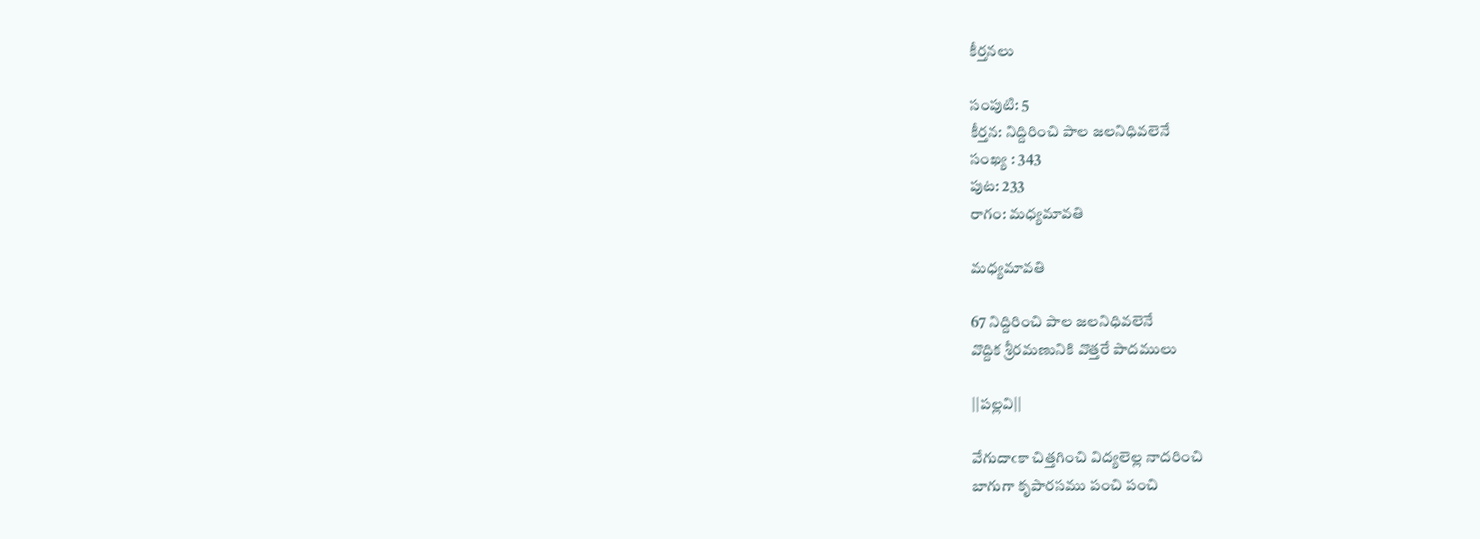కీర్తనలు

సంపుటి: 5
కీర్తన: నిద్దిరించి పాల జలనిధివలెనే
సంఖ్య : 343
పుట: 233
రాగం: మధ్యమావతి

మధ్యమావతి

67 నిద్దిరించి పాల జలనిధివలెనే
వొద్దిక శ్రీరమణునికి వొత్తరే పాదములు

||పల్లవి||

వేగుదాఁకా చిత్తగించి విద్యలెల్ల నాదరించి
బాగుగా కృపారసము పంచి పంచి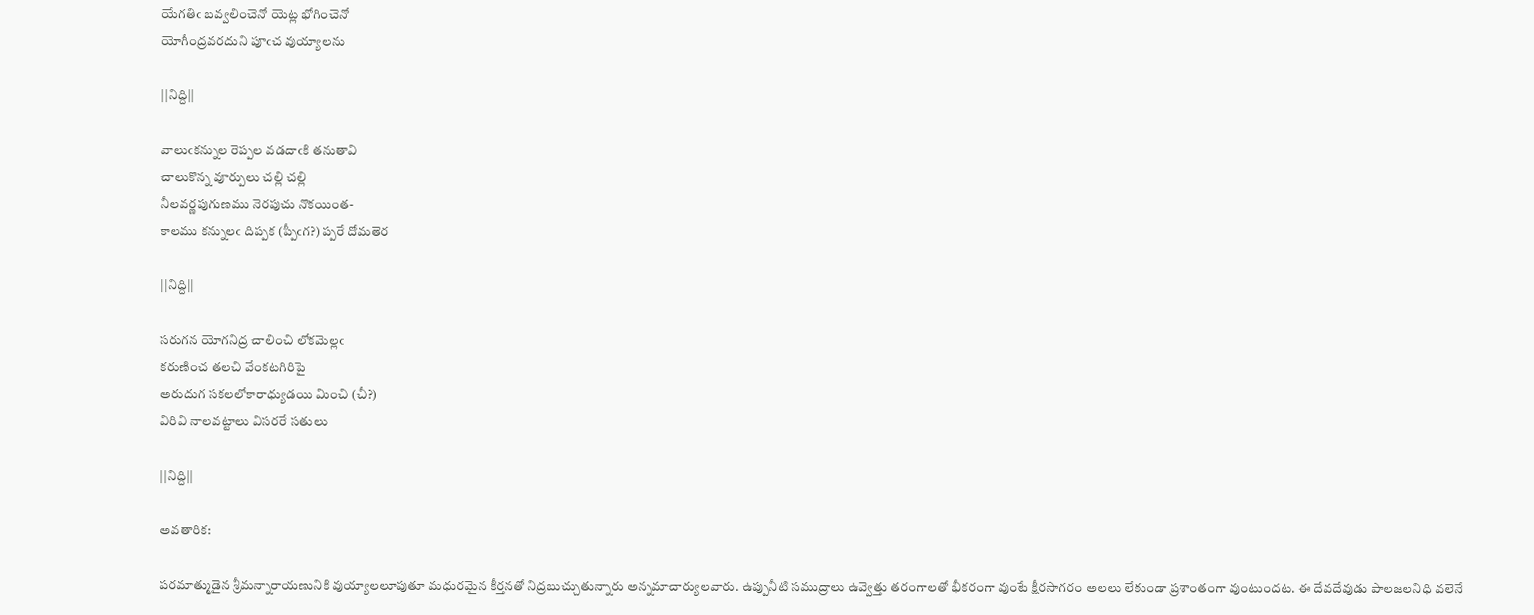యేగతిఁ బవ్వలించెనో యెట్ల భోగించెనో
యోగీంద్రవరదుని పూఁచ వుయ్యాలను

||నిద్ది||

వాలుఁకన్నుల రెప్పల వడదాఁకి తనుతావి
చాలుకొన్న వూర్పులు చల్లి చల్లి
నీలవర్ణపుగుణము నెరపుచు నొకయింత-
కాలము కన్నులఁ దిప్పక (ప్పీఁగ?) ప్పరే దోమతెర

||నిద్ది||

సరుగన యోగనిద్ర చాలించి లోకమెల్లఁ
కరుణించ తలచి వేంకటగిరిపై
అరుదుగ సకలలోకారాధ్యుడయి మించి (చీ?)
విరివి నాలవట్టాలు విసరరే సతులు

||నిద్ది||

అవతారిక:

పరమాత్ముడైన శ్రీమన్నారాయణునికి వుయ్యాలలూపుతూ మధురమైన కీర్తనతో నిద్రబుచ్చుతున్నారు అన్నమాచార్యులవారు. ఉప్పునీటి సముద్రాలు ఉవ్వెత్తు తరంగాలతో భీకరంగా వుంటే క్షీరసాగరం అలలు లేకుండా ప్రశాంతంగా వుంటుందట. ఈ దేవదేవుడు పాలజలనిధి వలెనే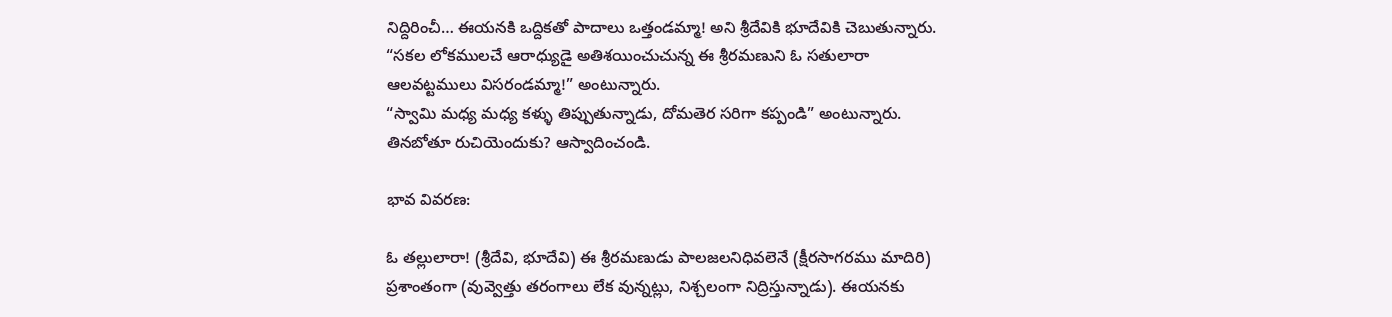నిద్దిరించీ… ఈయనకి ఒద్దికతో పాదాలు ఒత్తండమ్మా! అని శ్రీదేవికి భూదేవికి చెబుతున్నారు. “సకల లోకములచే ఆరాధ్యుడై అతిశయించుచున్న ఈ శ్రీరమణుని ఓ సతులారా ఆలవట్టములు విసరండమ్మా!” అంటున్నారు.
“స్వామి మధ్య మధ్య కళ్ళు తిప్పుతున్నాడు, దోమతెర సరిగా కప్పండి” అంటున్నారు. తినబోతూ రుచియెందుకు? ఆస్వాదించండి.

భావ వివరణ:

ఓ తల్లులారా! (శ్రీదేవి, భూదేవి) ఈ శ్రీరమణుడు పాలజలనిధివలెనే (క్షీరసాగరము మాదిరి) ప్రశాంతంగా (వువ్వెత్తు తరంగాలు లేక వున్నట్లు, నిశ్చలంగా నిద్రిస్తున్నాడు). ఈయనకు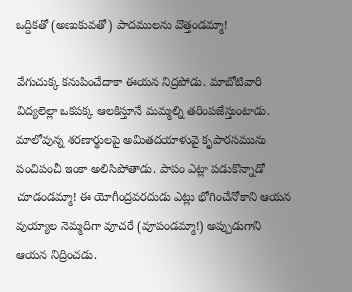ఒద్దికతో (అణుకువతో) పాదములను వొత్తండమ్మా!

వేగుచుక్క కనుపించేదాకా ఈయన నిద్రపోడు. మాబోటివారి విద్యలెల్లా ఒకపక్క ఆలకిస్తూనే మమ్మల్ని తరింపజేస్తుంటాడు. మాలోవున్న శరణార్థులపై అమితదయాళువై కృపారసమును పంచిపంచీ ఇంకా అలిసిపోతాడు. పాపం ఎట్లా పడుకొన్నాడో చూడండమ్మా! ఈ యోగీంద్రవరదుడు ఎట్లు భోగించేనోకాని ఆయన వుయ్యాల నెమ్మదిగా వూచరే (వూపండమ్మా!) అప్పుడుగాని ఆయన నిద్రించడు.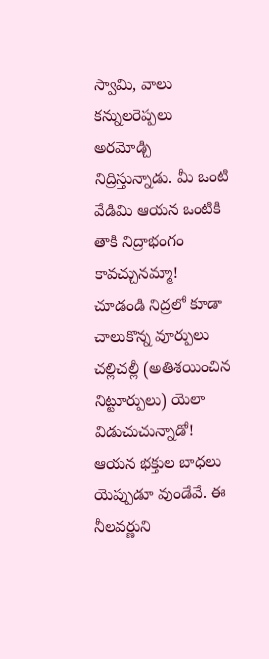స్వామి, వాలు కన్నులరెప్పలు అరమోడ్చి నిద్రిస్తున్నాడు. మీ ఒంటి వేడిమి ఆయన ఒంటికి తాకి నిద్రాభంగం కావచ్చునమ్మా! చూడండి నిద్రలో కూడా చాలుకొన్న వూర్పులు చల్లిచల్లీ (అతిశయించిన నిట్టూర్పులు) యెలా విడుచుచున్నాడో! ఆయన భక్తుల బాధలు యెప్పుడూ వుండేవే. ఈ నీలవర్ణుని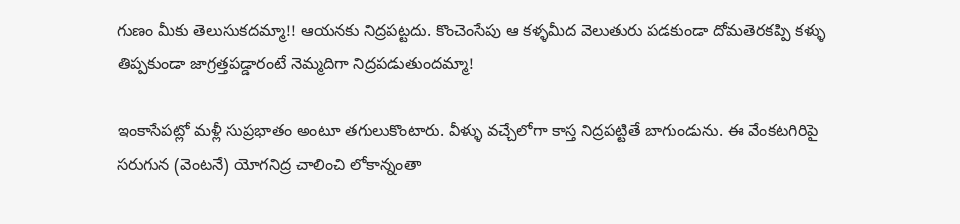గుణం మీకు తెలుసుకదమ్మా!! ఆయనకు నిద్రపట్టదు. కొంచెంసేపు ఆ కళ్ళమీద వెలుతురు పడకుండా దోమతెరకప్పి కళ్ళు తిప్పకుండా జాగ్రత్తపడ్డారంటే నెమ్మదిగా నిద్రపడుతుందమ్మా!

ఇంకాసేపట్లో మళ్లీ సుప్రభాతం అంటూ తగులుకొంటారు. వీళ్ళు వచ్చేలోగా కాస్త నిద్రపట్టితే బాగుండును. ఈ వేంకటగిరిపై సరుగున (వెంటనే) యోగనిద్ర చాలించి లోకాన్నంతా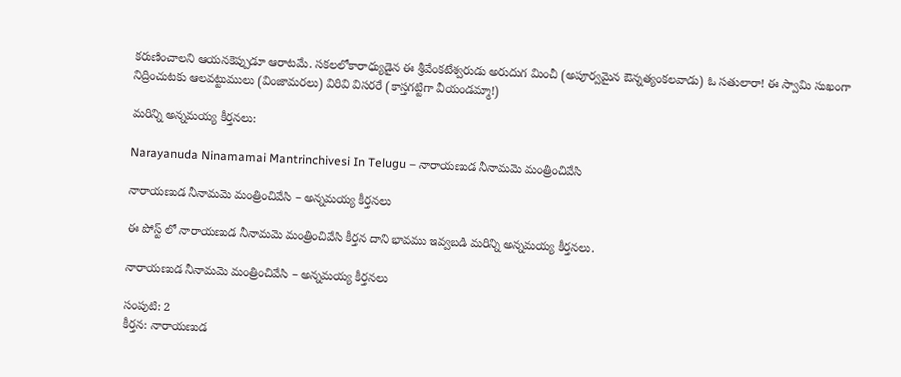కరుణించాలని ఆయనకెప్పుడూ ఆరాటమే. సకలలోకారాధ్యుడైన ఈ శ్రీవేంకటేశ్వరుడు అరుదుగ మించీ (అపూర్వమైన ఔన్నత్యంకలవాడు) ఓ సతులారా! ఈ స్వామి సుఖంగా నిద్రించుటకు ఆలవట్టుములు (వింజామరలు) విరివి విసరరే (కాస్తగట్టిగా వీయండమ్మా!)

మరిన్ని అన్నమయ్య కీర్తనలు:

Narayanuda Ninamamai Mantrinchivesi In Telugu – నారాయణుడ నీనామమె మంత్రించివేసి

నారాయణుడ నీనామమె మంత్రించివేసి – అన్నమయ్య కీర్తనలు

ఈ పోస్ట్ లో నారాయణుడ నీనామమె మంత్రించివేసి కీర్తన దాని భావము ఇవ్వబడి మరిన్ని అన్నమయ్య కీర్తనలు.

నారాయణుడ నీనామమె మంత్రించివేసి – అన్నమయ్య కీర్తనలు

సంపుటి: 2
కీర్తన: నారాయణుడ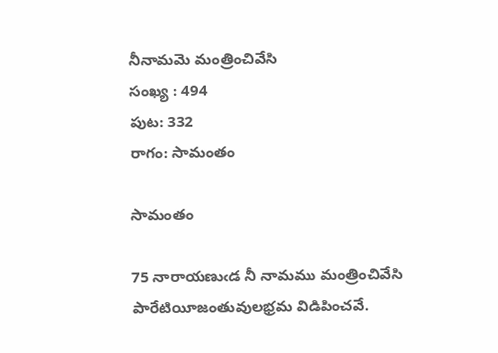నీనామమె మంత్రించివేసి
సంఖ్య : 494
పుట: 332
రాగం: సామంతం

సామంతం

75 నారాయణుఁడ నీ నామము మంత్రించివేసి
పారేటియీజంతువులభ్రమ విడిపించవే.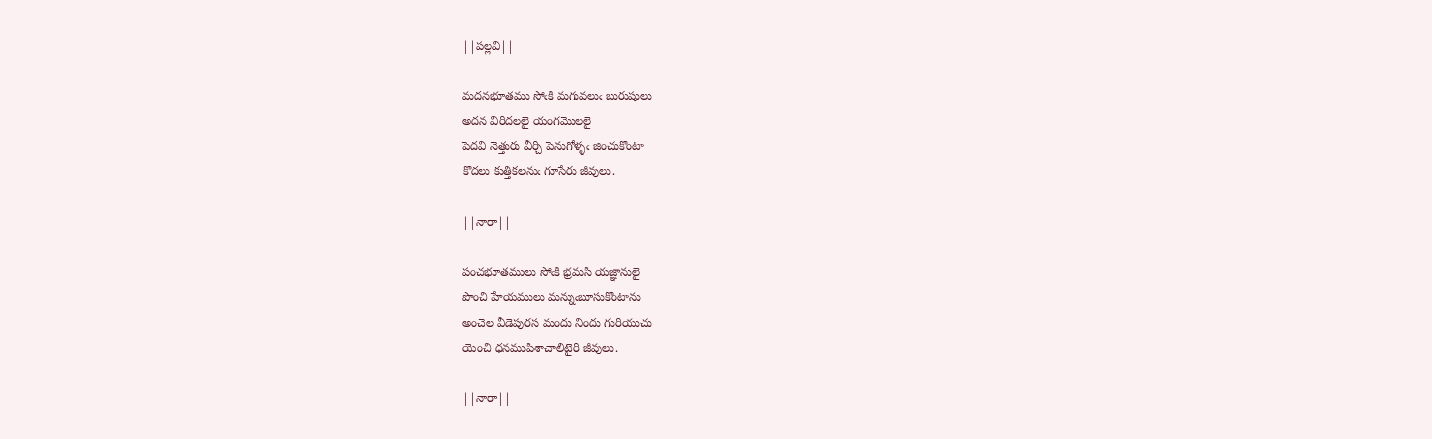||పల్లవి||

మదనభూతము సోఁకి మగువలుఁ బురుషులు
అదన విరిదలలై యంగమొలలై
పెదవి నెత్తురు వీర్చి పెనుగోళ్ళఁ జించుకొంటా
కొదలు కుత్తికలనుఁ గూసేరు జీవులు.

||నారా||

పంచభూతములు సోఁకి భ్రమసి యజ్ఞానులై
పొంచి హేయములు మన్నుఁబూసుకొంటాను
అంచెల వీడెపురస మందు నిందు గురియుచు
యెంచి ధనముపిశాచాలిటైరి జీవులు.

||నారా||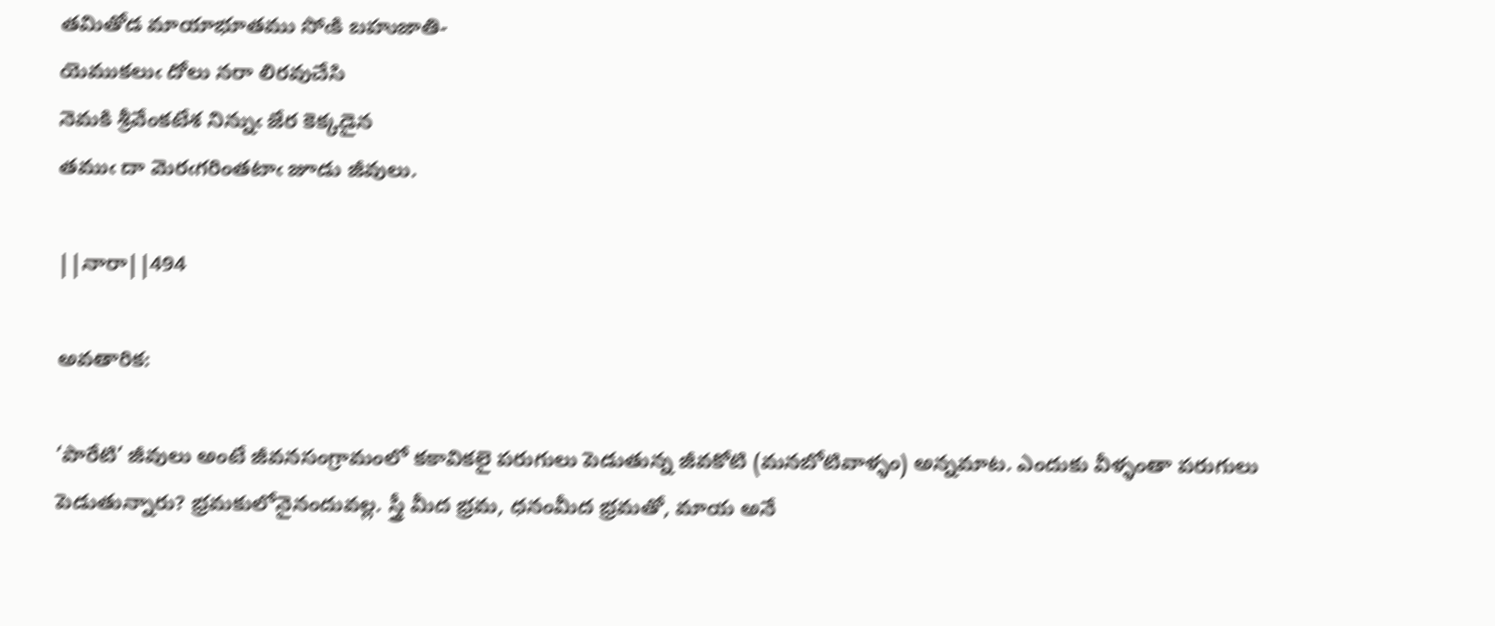తమితోడ మాయాభూతము సోఁకి బహుజాతి-
యెముకలుఁ దోలు నరా లిరవుచేసి
నెమకి శ్రీవేంకటేశ నిన్నుఁ జేర కెక్కడైన
తముఁ దా మెరఁగరింతటాఁ జూడు జీవులు.

||నారా||494

అవతారిక:

‘పారేటి’ జీవులు అంటే జీవనసంగ్రామంలో కకావికలై పరుగులు పెడుతున్న జీవకోటి (మనబోటివాళ్ళం) అన్నమాట. ఎందుకు వీళ్ళంతా పరుగులు పెడుతున్నారు? భ్రమకులోనైనందువల్ల. స్త్రీ మీద భ్రమ, ధనంమీద భ్రమతో, మాయ అనే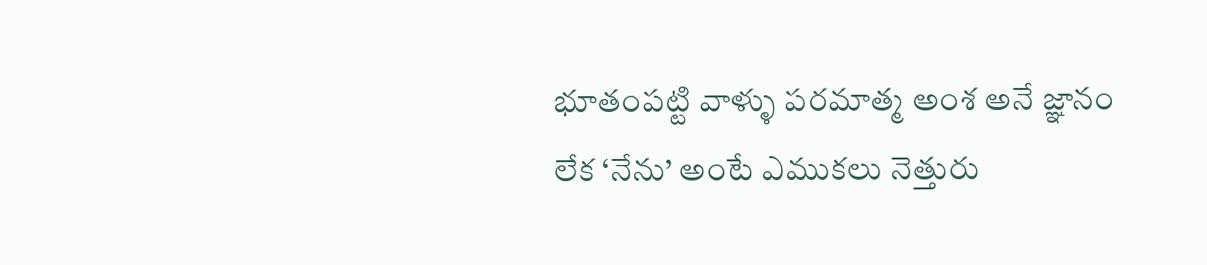భూతంపట్టి వాళ్ళు పరమాత్మ అంశ అనే జ్ఞానం లేక ‘నేను’ అంటే ఎముకలు నెత్తురు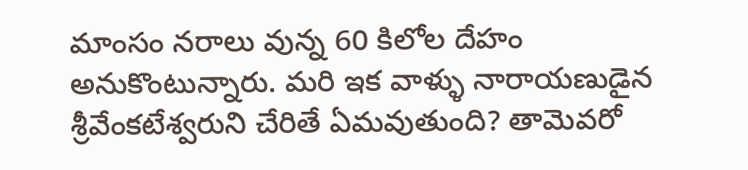మాంసం నరాలు వున్న 60 కిలోల దేహం అనుకొంటున్నారు. మరి ఇక వాళ్ళు నారాయణుడైన శ్రీవేంకటేశ్వరుని చేరితే ఏమవుతుంది? తామెవరో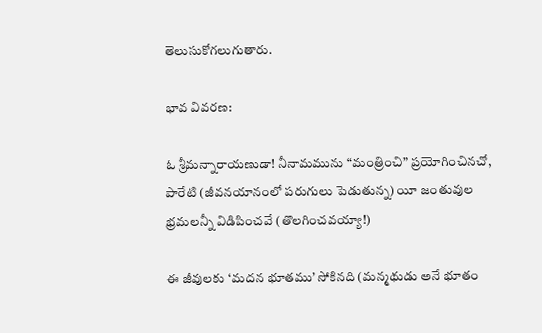తెలుసుకోగలుగుతారు.

భావ వివరణ:

ఓ శ్రీమన్నారాయణుడా! నీనామమును “మంత్రించి” ప్రయోగించినచో, పారేటి (జీవనయానంలో పరుగులు పెడుతున్న) యీ జంతువుల భ్రమలన్నీ విడిపించవే (తొలగించవయ్యా!)

ఈ జీవులకు ‘మదన భూతము’ సోకినది (మన్మథుడు అనే భూతం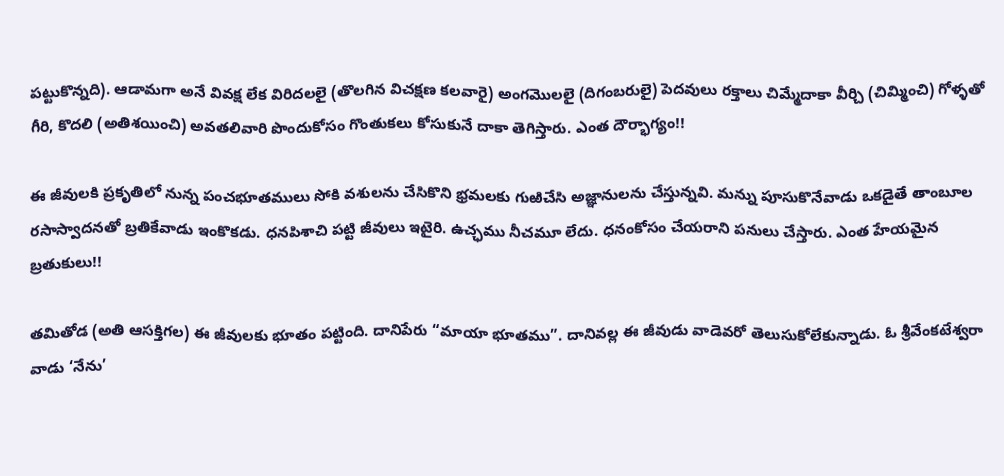పట్టుకొన్నది). ఆడామగా అనే వివక్ష లేక విరిదలలై (తొలగిన విచక్షణ కలవారై) అంగమొలలై (దిగంబరులై) పెదవులు రక్తాలు చిమ్మేదాకా వీర్చి (చిమ్మించి) గోళ్ళతో గీరి, కొదలి (అతిశయించి) అవతలివారి పొందుకోసం గొంతుకలు కోసుకునే దాకా తెగిస్తారు. ఎంత దౌర్భాగ్యం!!

ఈ జీవులకి ప్రకృతిలో నున్న పంచభూతములు సోకి వశులను చేసికొని భ్రమలకు గుఱిచేసి అజ్ఞానులను చేస్తున్నవి. మన్ను పూసుకొనేవాడు ఒకడైతే తాంబూల రసాస్వాదనతో బ్రతికేవాడు ఇంకొకడు. ధనపిశాచి పట్టి జీవులు ఇటైరి. ఉచ్ఛము నీచమూ లేదు. ధనంకోసం చేయరాని పనులు చేస్తారు. ఎంత హేయమైన బ్రతుకులు!!

తమితోడ (అతి ఆసక్తిగల) ఈ జీవులకు భూతం పట్టింది. దానిపేరు “మాయా భూతము”. దానివల్ల ఈ జీవుడు వాడెవరో తెలుసుకోలేకున్నాడు. ఓ శ్రీవేంకటేశ్వరా వాడు ‘నేను’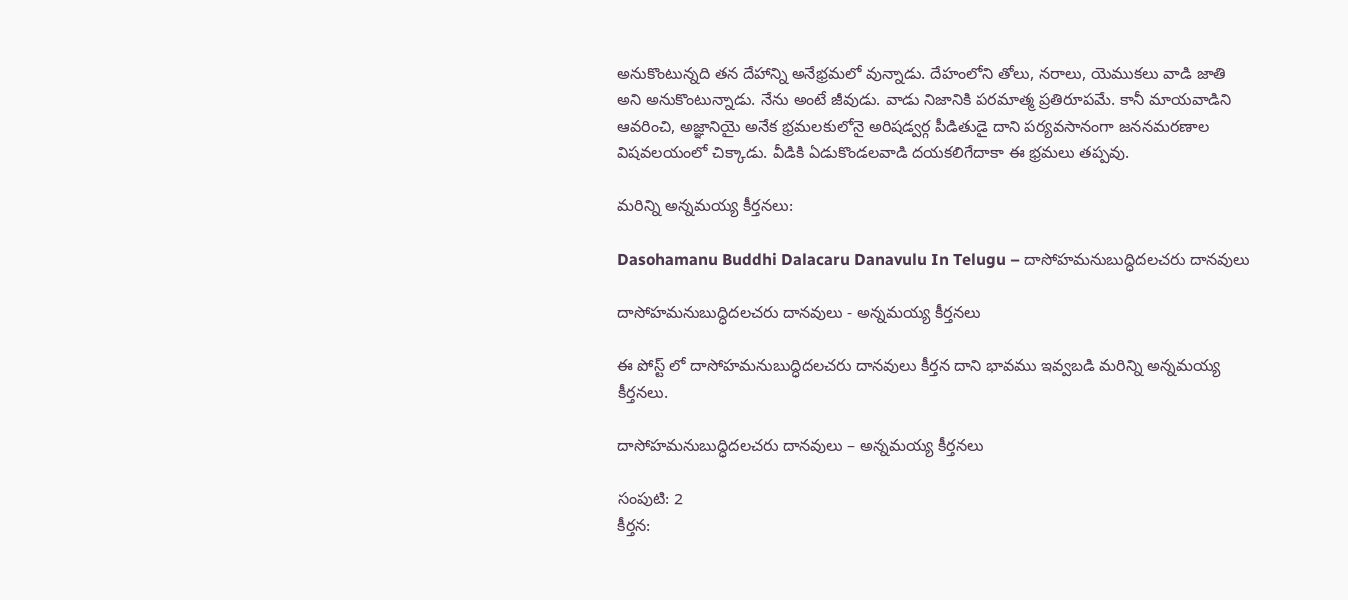అనుకొంటున్నది తన దేహాన్ని అనేభ్రమలో వున్నాడు. దేహంలోని తోలు, నరాలు, యెముకలు వాడి జాతి అని అనుకొంటున్నాడు. నేను అంటే జీవుడు. వాడు నిజానికి పరమాత్మ ప్రతిరూపమే. కానీ మాయవాడిని ఆవరించి, అజ్ఞానియై అనేక భ్రమలకులోనై అరిషడ్వర్గ పీడితుడై దాని పర్యవసానంగా జననమరణాల విషవలయంలో చిక్కాడు. వీడికి ఏడుకొండలవాడి దయకలిగేదాకా ఈ భ్రమలు తప్పవు.

మరిన్ని అన్నమయ్య కీర్తనలు:

Dasohamanu Buddhi Dalacaru Danavulu In Telugu – దాసోహమనుబుద్ధిదలచరు దానవులు

దాసోహమనుబుద్ధిదలచరు దానవులు - అన్నమయ్య కీర్తనలు

ఈ పోస్ట్ లో దాసోహమనుబుద్ధిదలచరు దానవులు కీర్తన దాని భావము ఇవ్వబడి మరిన్ని అన్నమయ్య కీర్తనలు.

దాసోహమనుబుద్ధిదలచరు దానవులు – అన్నమయ్య కీర్తనలు

సంపుటి: 2
కీర్తన: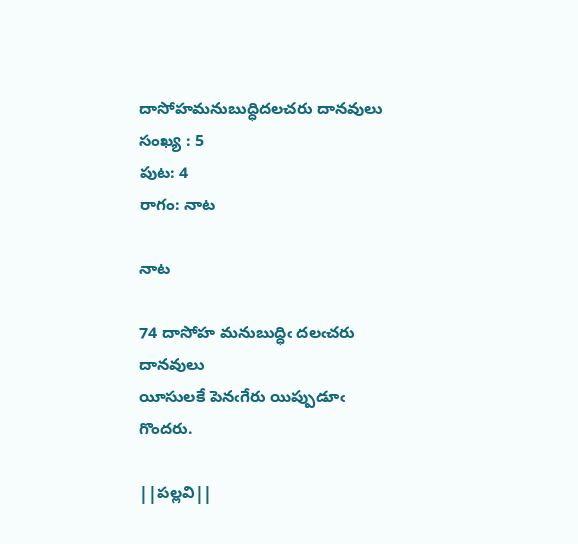దాసోహమనుబుద్ధిదలచరు దానవులు
సంఖ్య : 5
పుట: 4
రాగం: నాట

నాట

74 దాసోహ మనుబుద్ధిఁ దలఁచరు దానవులు
యీసులకే పెనఁగేరు యిప్పుడూఁ గొందరు.

||పల్లవి||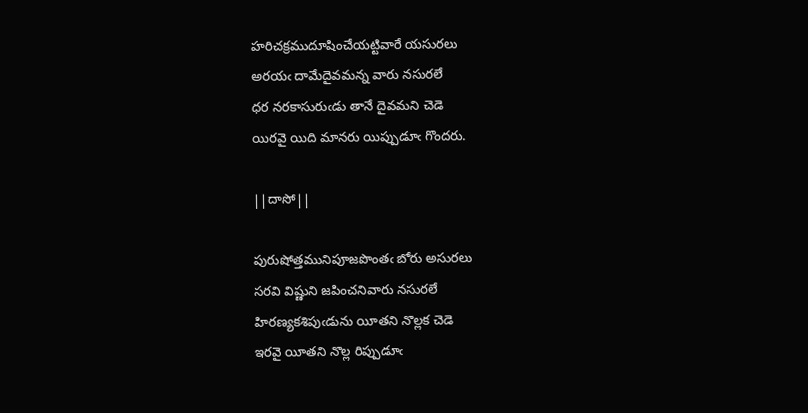హరిచక్రముదూషించేయట్టివారే యసురలు
అరయఁ దామేదైవమన్న వారు నసురలే
ధర నరకాసురుఁడు తానే దైవమని చెడె
యిరవై యిది మానరు యిప్పుడూఁ గొందరు.

||దాసో||

పురుషోత్తమునిపూజపొంతఁ బోరు అసురలు
సరవి విష్ణుని జపించనివారు నసురలే
హిరణ్యకశిపుఁడును యీతని నొల్లక చెడె
ఇరవై యీతని నొల్ల రిప్పుడూఁ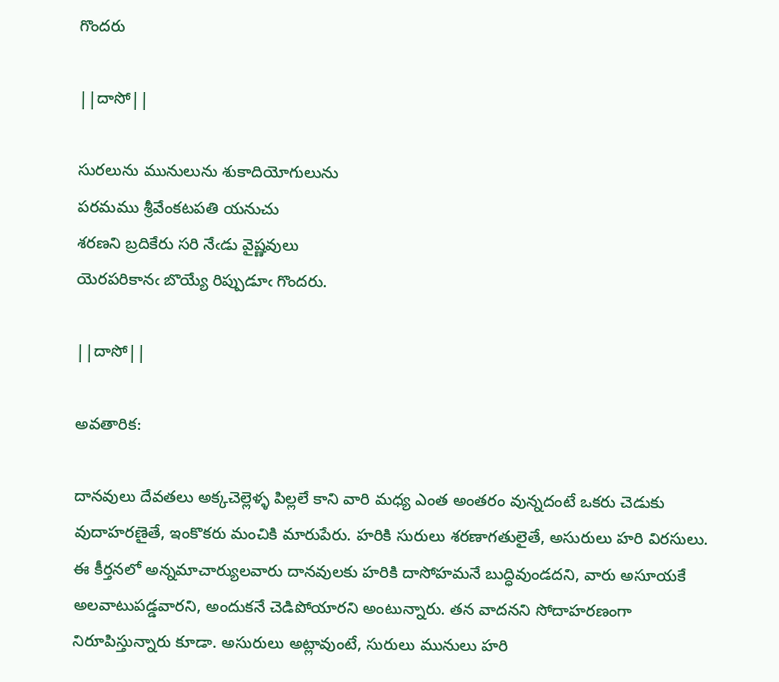గొందరు

||దాసో||

సురలును మునులును శుకాదియోగులును
పరమము శ్రీవేంకటపతి యనుచు
శరణని బ్రదికేరు సరి నేఁడు వైష్ణవులు
యెరపరికానఁ బొయ్యే రిప్పుడూఁ గొందరు.

||దాసో||

అవతారిక:

దానవులు దేవతలు అక్కచెల్లెళ్ళ పిల్లలే కాని వారి మధ్య ఎంత అంతరం వున్నదంటే ఒకరు చెడుకు వుదాహరణైతే, ఇంకొకరు మంచికి మారుపేరు. హరికి సురులు శరణాగతులైతే, అసురులు హరి విరసులు. ఈ కీర్తనలో అన్నమాచార్యులవారు దానవులకు హరికి దాసోహమనే బుద్ధివుండదని, వారు అసూయకే అలవాటుపడ్డవారని, అందుకనే చెడిపోయారని అంటున్నారు. తన వాదనని సోదాహరణంగా నిరూపిస్తున్నారు కూడా. అసురులు అట్లావుంటే, సురులు మునులు హరి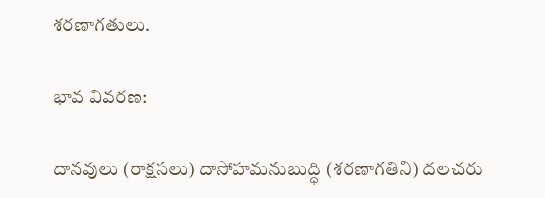శరణాగతులు.

భావ వివరణ:

దానవులు (రాక్షసలు) దాసోహమనుబుద్ధి (శరణాగతిని) దలచరు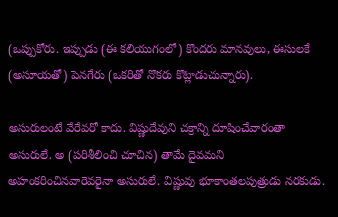(ఒప్పుకోరు. ఇప్పుడు (ఈ కలియుగంలో) కొందరు మానవులు, ఈసులకే (అసూయతో) పెనగేరు (ఒకరితో నొకరు కొట్లాడుచున్నారు).

అసురులంటే వేరేవరో కాదు. విష్ణుదేవుని చక్రాన్ని దూషించేవారంతా అసురులే. అ (పరిశీలించి చూచిన) తామే దైవమని అహంకరించినవారెవరైనా అసురులే. విష్ణువు భూకాంతలపుత్రుడు నరకుడు.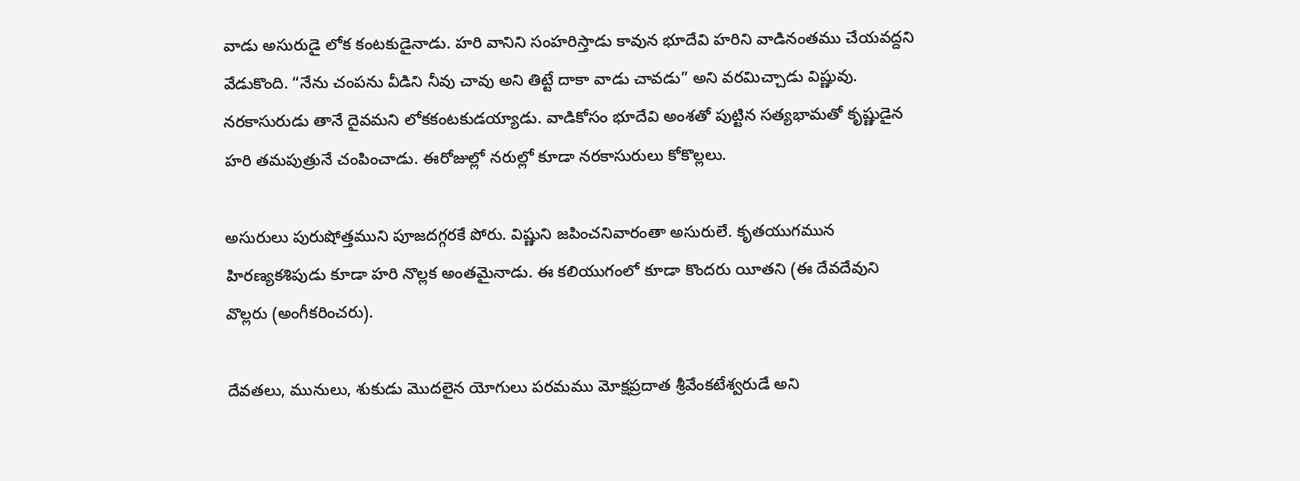వాడు అసురుడై లోక కంటకుడైనాడు. హరి వానిని సంహరిస్తాడు కావున భూదేవి హరిని వాడినంతము చేయవద్దని వేడుకొంది. “నేను చంపను వీడిని నీవు చావు అని తిట్టే దాకా వాడు చావడు” అని వరమిచ్చాడు విష్ణువు. నరకాసురుడు తానే దైవమని లోకకంటకుడయ్యాడు. వాడికోసం భూదేవి అంశతో పుట్టిన సత్యభామతో కృష్ణుడైన హరి తమపుత్రునే చంపించాడు. ఈరోజుల్లో నరుల్లో కూడా నరకాసురులు కోకొల్లలు.

అసురులు పురుషోత్తముని పూజదగ్గరకే పోరు. విష్ణుని జపించనివారంతా అసురులే. కృతయుగమున హిరణ్యకశిపుడు కూడా హరి నొల్లక అంతమైనాడు. ఈ కలియుగంలో కూడా కొందరు యీతని (ఈ దేవదేవుని వొల్లరు (అంగీకరించరు).

దేవతలు, మునులు, శుకుడు మొదలైన యోగులు పరమము మోక్షప్రదాత శ్రీవేంకటేశ్వరుడే అని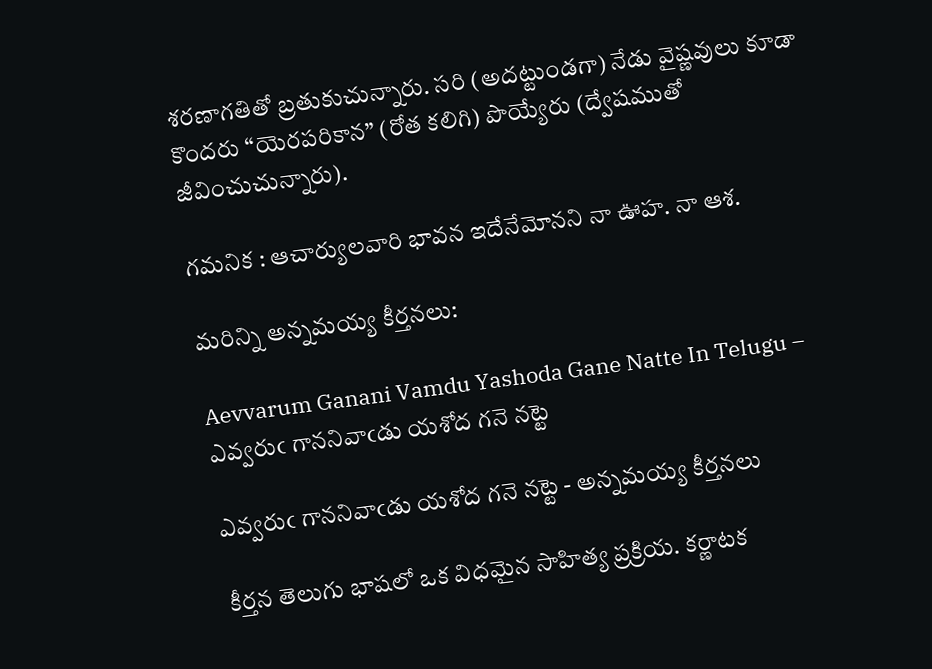శరణాగతితో బ్రతుకుచున్నారు. సరి (అదట్టుండగా) నేడు వైష్ణవులు కూడా కొందరు “యెరపరికాన” (రోత కలిగి) పొయ్యేరు (ద్వేషముతో జీవించుచున్నారు).

గమనిక : ఆచార్యులవారి భావన ఇదేనేమోనని నా ఊహ. నా ఆశ.

మరిన్ని అన్నమయ్య కీర్తనలు:

Aevvarum Ganani Vamdu Yashoda Gane Natte In Telugu – ఎవ్వరుఁ గాననివాఁడు యశోద గనె నట్టె

ఎవ్వరుఁ గాననివాఁడు యశోద గనె నట్టె - అన్నమయ్య కీర్తనలు

కీర్తన తెలుగు భాషలో ఒక విధమైన సాహిత్య ప్రక్రియ. కర్ణాటక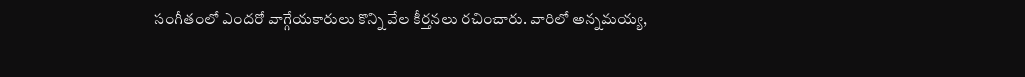సంగీతంలో ఎందరో వాగ్గేయకారులు కొన్ని వేల కీర్తనలు రచించారు. వారిలో అన్నమయ్య,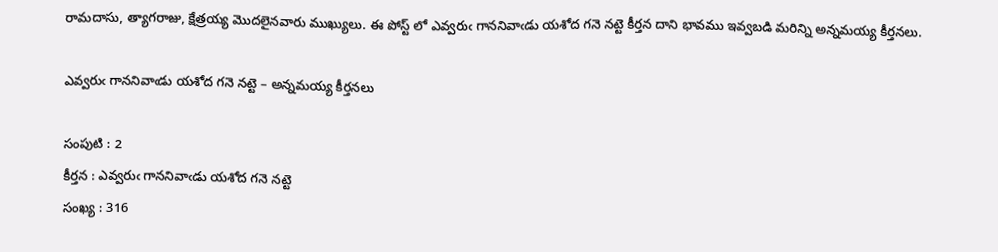రామదాసు, త్యాగరాజు, క్షేత్రయ్య మొదలైనవారు ముఖ్యులు. ఈ పోస్ట్ లో ఎవ్వరుఁ గాననివాఁడు యశోద గనె నట్టె కీర్తన దాని భావము ఇవ్వబడి మరిన్ని అన్నమయ్య కీర్తనలు.

ఎవ్వరుఁ గాననివాఁడు యశోద గనె నట్టె – అన్నమయ్య కీర్తనలు

సంపుటి : 2
కీర్తన : ఎవ్వరుఁ గాననివాఁడు యశోద గనె నట్టె
సంఖ్య : 316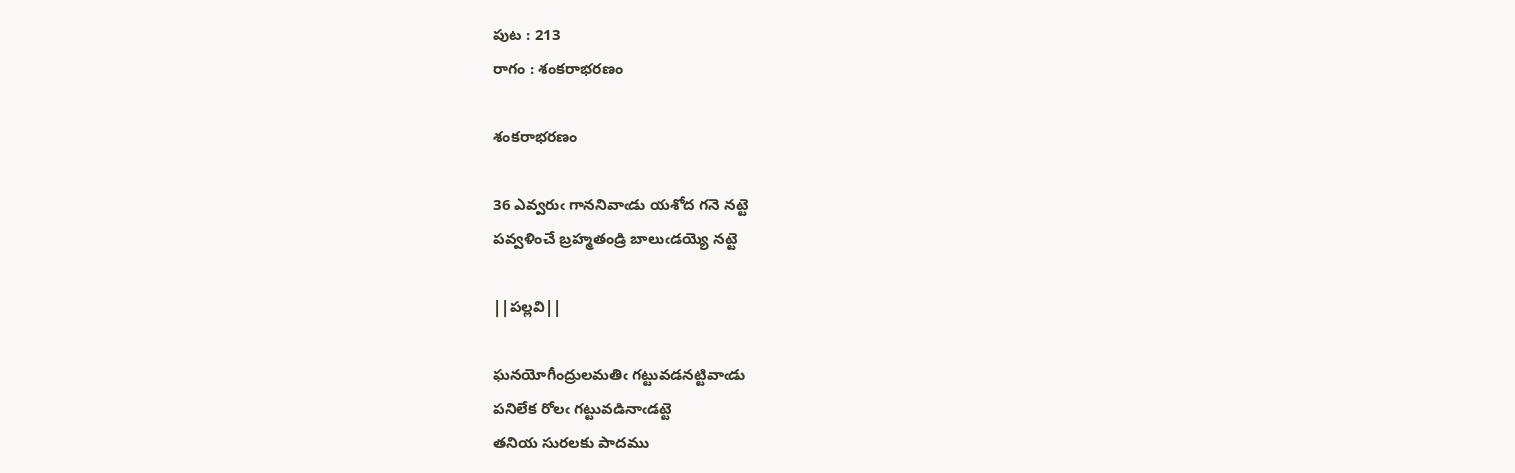పుట : 213
రాగం : శంకరాభరణం

శంకరాభరణం

36 ఎవ్వరుఁ గాననివాఁడు యశోద గనె నట్టె
పవ్వళించే బ్రహ్మతండ్రి బాలుఁడయ్యె నట్టె

||పల్లవి||

ఘనయోగీంద్రులమతిఁ గట్టువడనట్టివాఁడు
పనిలేక రోలఁ గట్టువడినాఁడట్టె
తనియ సురలకు పాదము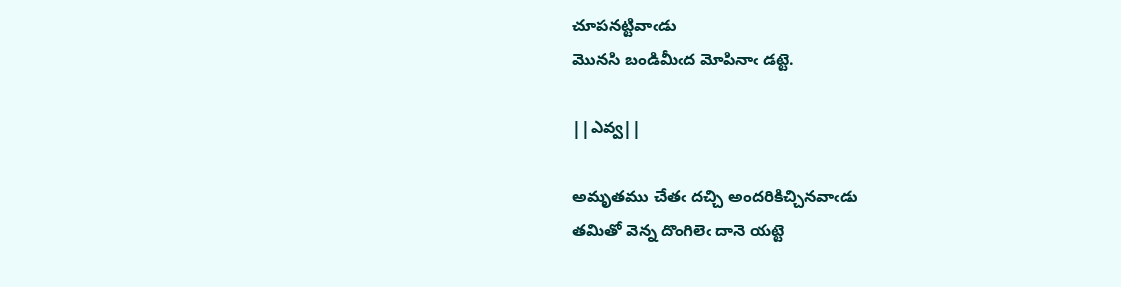చూపనట్టివాఁడు
మొనసి బండిమీఁద మోపినాఁ డట్టె.

||ఎవ్వ||

అమృతము చేతఁ దచ్చి అందరికిచ్చినవాఁడు
తమితో వెన్న దొంగిలెఁ దానె యట్టె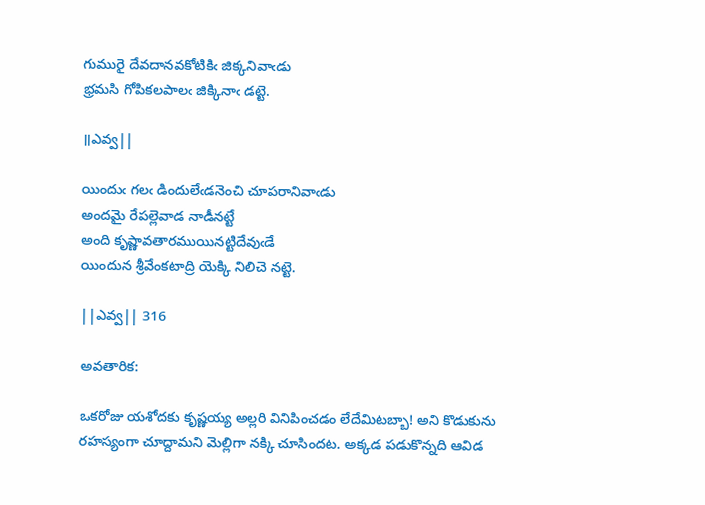గుమురై దేవదానవకోటికిఁ జిక్కనివాఁడు
భ్రమసి గోపికలపాలఁ జిక్కినాఁ డట్టె.

॥ఎవ్వ||

యిందుఁ గలఁ డిందులేఁడనెంచి చూపరానివాఁడు
అందమై రేపల్లెవాడ నాడీనట్టే
అంది కృష్ణావతారముయినట్టిదేవుఁడే
యిందున శ్రీవేంకటాద్రి యెక్కి నిలిచె నట్టె.

||ఎవ్వ|| 316

అవతారిక:

ఒకరోజు యశోదకు కృష్ణయ్య అల్లరి వినిపించడం లేదేమిటబ్బా! అని కొడుకును రహస్యంగా చూద్దామని మెల్లిగా నక్కి చూసిందట. అక్కడ పడుకొన్నది ఆవిడ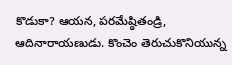కొడుకా? ఆయన, పరమేష్ఠితండ్రి, ఆదినారాయణుడు. కొంచెం తెరుచుకొనియున్న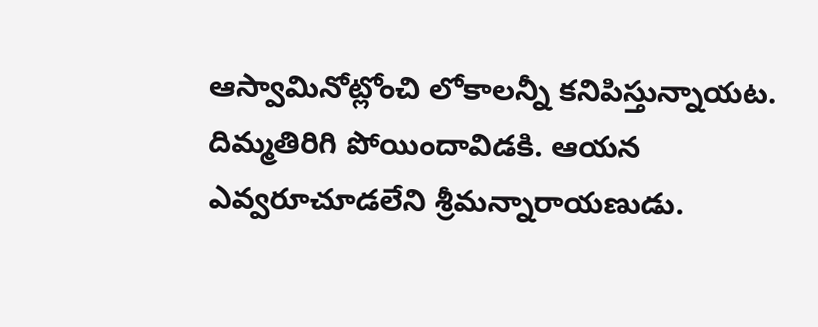ఆస్వామినోట్లోంచి లోకాలన్నీ కనిపిస్తున్నాయట. దిమ్మతిరిగి పోయిందావిడకి. ఆయన ఎవ్వరూచూడలేని శ్రీమన్నారాయణుడు.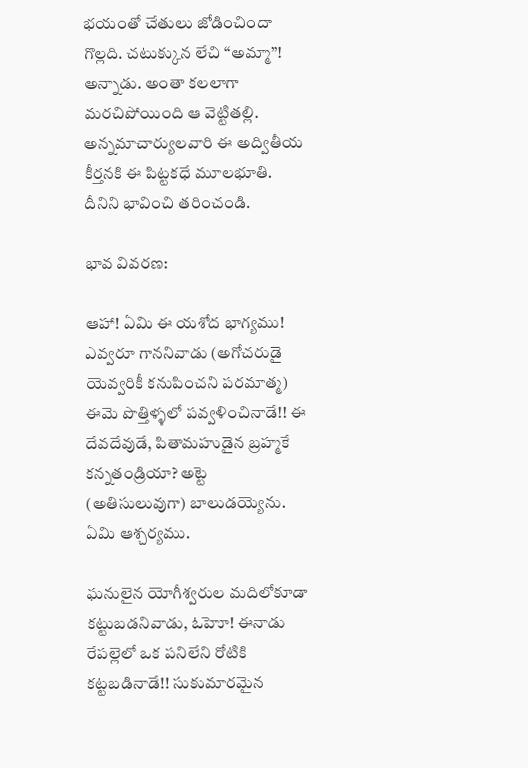భయంతో చేతులు జోడించిందా గొల్లది. చటుక్కున లేచి “అమ్మా”! అన్నాడు. అంతా కలలాగా మరచిపోయింది ఆ వెట్టితల్లి. అన్నమాచార్యులవారి ఈ అద్వితీయ కీర్తనకి ఈ పిట్టకధే మూలభూతి. దీనిని భావించి తరించండి.

భావ వివరణ:

ఆహా! ఏమి ఈ యశోద భాగ్యము! ఎవ్వరూ గాననివాడు (అగోచరుడై యెవ్వరికీ కనుపించని పరమాత్మ) ఈమె పొత్తిళ్ళలో పవ్వళించినాడే!! ఈ దేవదేవుడే, పితామహుడైన బ్రహ్మకే కన్నతండ్రియా? అట్టె (అతిసులువుగా) బాలుడయ్యెను. ఏమి ఆశ్చర్యము.

ఘనులైన యోగీశ్వరుల మదిలోకూడా కట్టుబడనివాడు, ఓహెూ! ఈనాడు రేపల్లెలో ఒక పనిలేని రోటికి కట్టబడినాడే!! సుకుమారమైన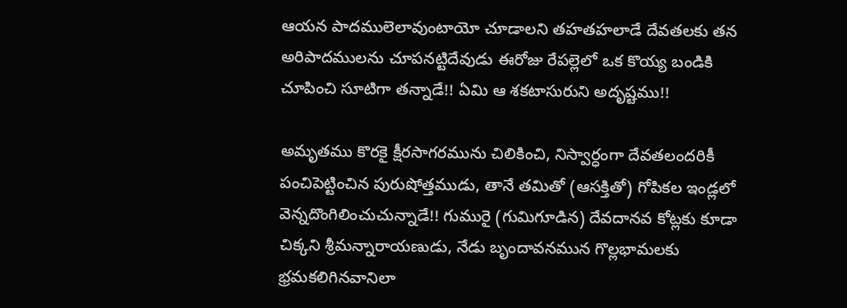ఆయన పాదములెలావుంటాయో చూడాలని తహతహలాడే దేవతలకు తన అరిపాదములను చూపనట్టిదేవుడు ఈరోజు రేపల్లెలో ఒక కొయ్య బండికి చూపించి సూటిగా తన్నాడే!! ఏమి ఆ శకటాసురుని అదృష్టము!!

అమృతము కొరకై క్షీరసాగరమును చిలికించి, నిస్వార్ధంగా దేవతలందరికీ పంచిపెట్టించిన పురుషోత్తముడు, తానే తమితో (ఆసక్తితో) గోపికల ఇండ్లలో వెన్నదొంగిలించుచున్నాడే!! గుమురై (గుమిగూడిన) దేవదానవ కోట్లకు కూడా చిక్కని శ్రీమన్నారాయణుడు, నేడు బృందావనమున గొల్లభామలకు భ్రమకలిగినవానిలా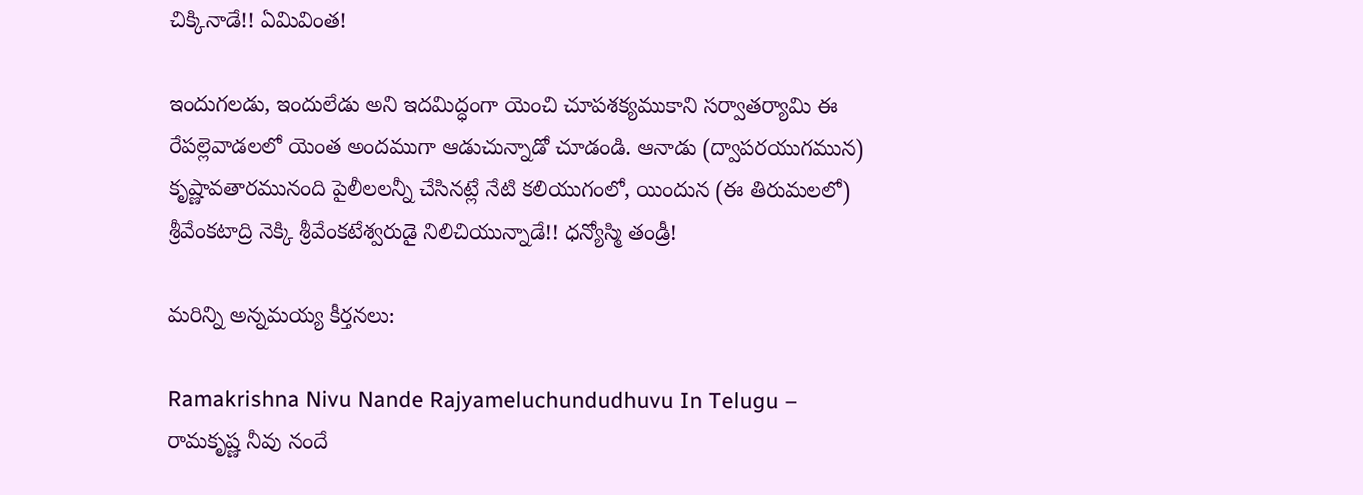చిక్కినాడే!! ఏమివింత!

ఇందుగలడు, ఇందులేడు అని ఇదమిద్ధంగా యెంచి చూపశక్యముకాని సర్వాతర్యామి ఈ రేపల్లెవాడలలో యెంత అందముగా ఆడుచున్నాడో చూడండి. ఆనాడు (ద్వాపరయుగమున) కృష్ణావతారమునంది పైలీలలన్నీ చేసినట్లే నేటి కలియుగంలో, యిందున (ఈ తిరుమలలో) శ్రీవేంకటాద్రి నెక్కి శ్రీవేంకటేశ్వరుడై నిలిచియున్నాడే!! ధన్యోస్మి తండ్రీ!

మరిన్ని అన్నమయ్య కీర్తనలు:

Ramakrishna Nivu Nande Rajyameluchundudhuvu In Telugu – రామకృష్ణ నీవు నందే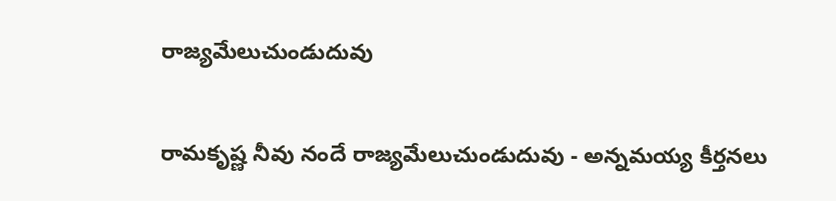రాజ్యమేలుచుండుదువు

రామకృష్ణ నీవు నందే రాజ్యమేలుచుండుదువు - అన్నమయ్య కీర్తనలు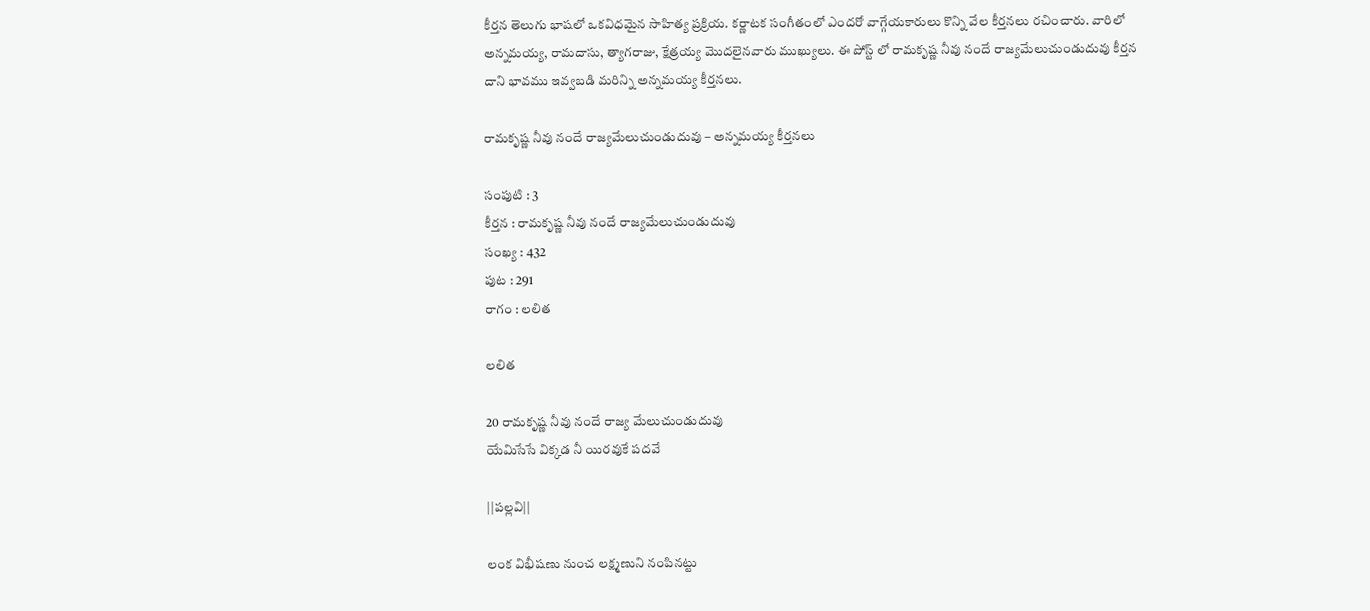కీర్తన తెలుగు భాషలో ఒకవిధమైన సాహిత్య ప్రక్రియ. కర్ణాటక సంగీతంలో ఎందరో వాగ్గేయకారులు కొన్ని వేల కీర్తనలు రచించారు. వారిలో అన్నమయ్య, రామదాసు, త్యాగరాజు, క్షేత్రయ్య మొదలైనవారు ముఖ్యులు. ఈ పోస్ట్ లో రామకృష్ణ నీవు నందే రాజ్యమేలుచుండుదువు కీర్తన దాని భావము ఇవ్వబడి మరిన్ని అన్నమయ్య కీర్తనలు.

రామకృష్ణ నీవు నందే రాజ్యమేలుచుండుదువు – అన్నమయ్య కీర్తనలు

సంపుటి : 3
కీర్తన : రామకృష్ణ నీవు నందే రాజ్యమేలుచుండుదువు
సంఖ్య : 432
పుట : 291
రాగం : లలిత

లలిత

20 రామకృష్ణ నీవు నందే రాజ్య మేలుచుండుదువు
యేమిసేసే విక్కడ నీ యిరవుకే పదవే

||పల్లవి||

లంక విభీషణు నుంచ లక్ష్మణుని నంపినట్టు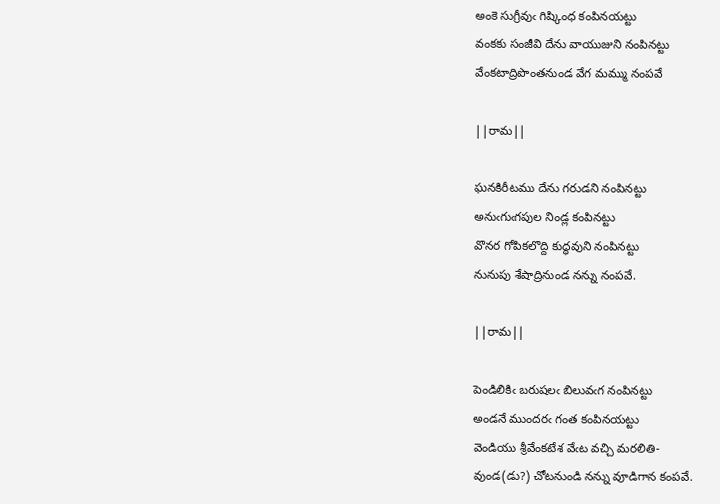అంకె సుగ్రీవుఁ గిష్కింధ కంపినయట్టు
వంకకు సంజీవి దేను వాయుజుని నంపినట్టు
వేంకటాద్రిపొంతనుండ వేగ మమ్ము నంపవే

||రామ||

ఘనకిరీటము దేను గరుడని నంపినట్టు
అనుఁగుఁగపుల నిండ్ల కంపినట్టు
వొనర గోపికలొద్ది కుద్ధవుని నంపినట్టు
నునుపు శేషాద్రినుండ నన్ను నంపవే.

||రామ||

పెండిలికిఁ బరుషలఁ బిలువఁగ నంపినట్టు
అండనే ముందరఁ గంత కంపినయట్టు
వెండియు శ్రీవేంకటేశ వేఁట వచ్చి మరలితి-
వుండ(డు?) చోటనుండి నన్ను వూడిగాన కంపవే.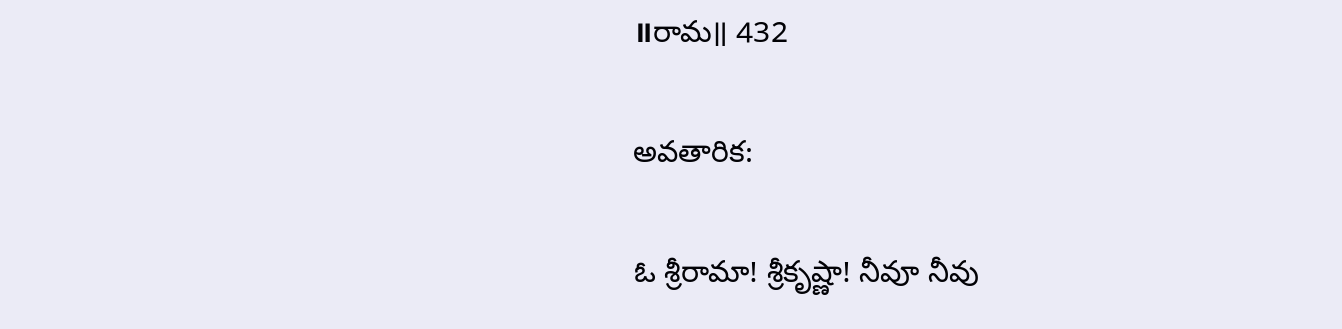॥రామ॥ 432

అవతారిక:

ఓ శ్రీరామా! శ్రీకృష్ణా! నీవూ నీవు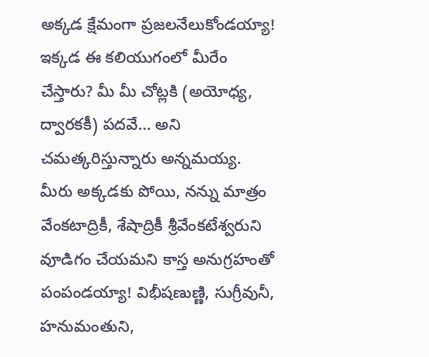అక్కడ క్షేమంగా ప్రజలనేలుకోండయ్యా! ఇక్కడ ఈ కలియుగంలో మీరేం చేస్తారు? మీ మీ చోట్లకి (అయోధ్య, ద్వారకకీ) పదవే… అని చమత్కరిస్తున్నారు అన్నమయ్య. మీరు అక్కడకు పోయి, నన్ను మాత్రం వేంకటాద్రికీ, శేషాద్రికీ శ్రీవేంకటేశ్వరుని వూడిగం చేయమని కాస్త అనుగ్రహంతో పంపండయ్యా! విభీషణుణ్ణి, సుగ్రీవునీ, హనుమంతుని,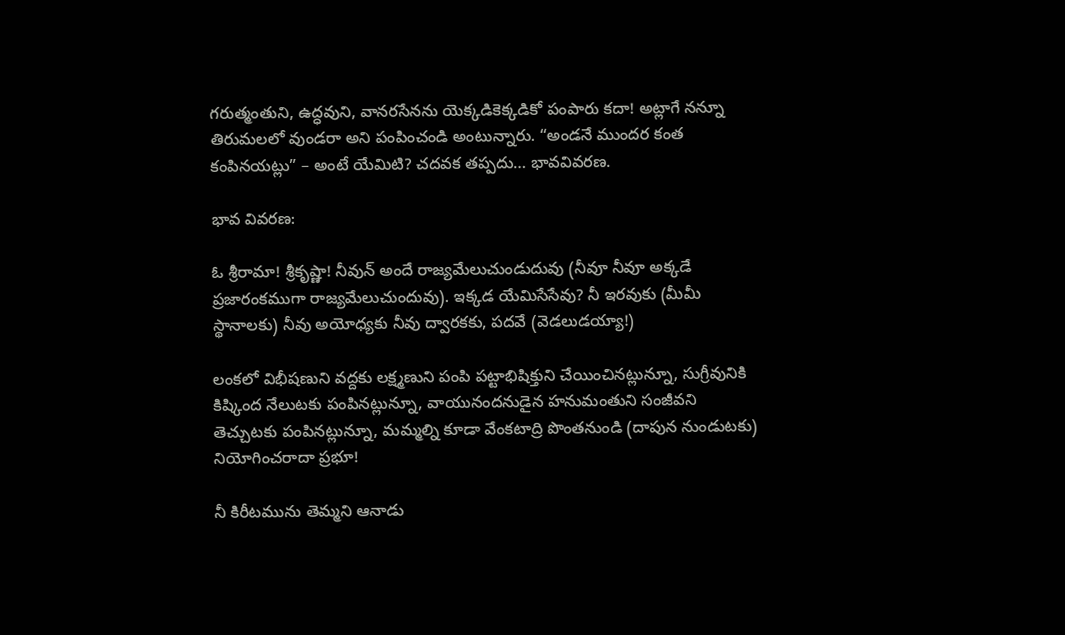గరుత్మంతుని, ఉద్ధవుని, వానరసేనను యెక్కడికెక్కడికో పంపారు కదా! అట్లాగే నన్నూ తిరుమలలో వుండరా అని పంపించండి అంటున్నారు. “అండనే ముందర కంత కంపినయట్లు” – అంటే యేమిటి? చదవక తప్పదు… భావవివరణ.

భావ వివరణ:

ఓ శ్రీరామా! శ్రీకృష్ణా! నీవున్ అందే రాజ్యమేలుచుండుదువు (నీవూ నీవూ అక్కడే ప్రజారంకముగా రాజ్యమేలుచుందువు). ఇక్కడ యేమిసేసేవు? నీ ఇరవుకు (మీమీ స్థానాలకు) నీవు అయోధ్యకు నీవు ద్వారకకు, పదవే (వెడలుడయ్యా!)

లంకలో విభీషణుని వద్దకు లక్ష్మణుని పంపి పట్టాభిషిక్తుని చేయించినట్లున్నూ, సుగ్రీవునికి కిష్కింద నేలుటకు పంపినట్లున్నూ, వాయునందనుడైన హనుమంతుని సంజీవని తెచ్చుటకు పంపినట్లున్నూ, మమ్మల్ని కూడా వేంకటాద్రి పొంతనుండి (దాపున నుండుటకు) నియోగించరాదా ప్రభూ!

నీ కిరీటమును తెమ్మని ఆనాడు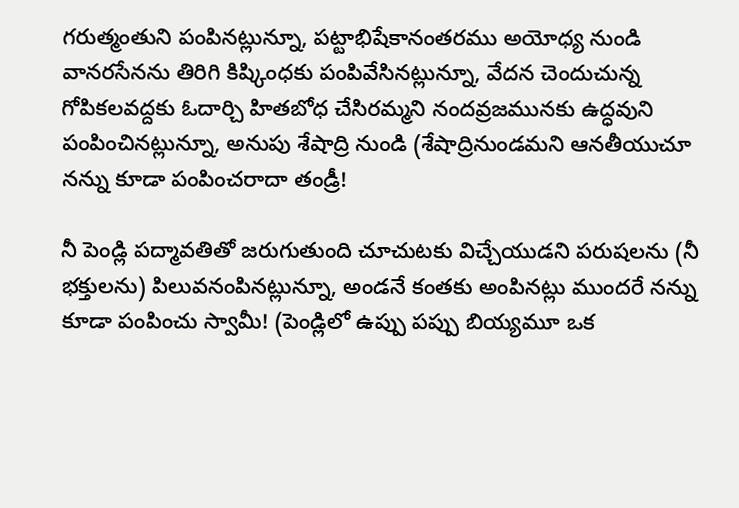గరుత్మంతుని పంపినట్లున్నూ, పట్టాభిషేకానంతరము అయోధ్య నుండి వానరసేనను తిరిగి కిష్కింధకు పంపివేసినట్లున్నూ, వేదన చెందుచున్న గోపికలవద్దకు ఓదార్చి హితబోధ చేసిరమ్మని నందవ్రజమునకు ఉద్ధవుని పంపించినట్లున్నూ, అనుపు శేషాద్రి నుండి (శేషాద్రినుండమని ఆనతీయుచూ నన్ను కూడా పంపించరాదా తండ్రీ!

నీ పెండ్లి పద్మావతితో జరుగుతుంది చూచుటకు విచ్చేయుడని పరుషలను (నీ భక్తులను) పిలువనంపినట్లున్నూ, అండనే కంతకు అంపినట్లు ముందరే నన్ను కూడా పంపించు స్వామీ! (పెండ్లిలో ఉప్పు పప్పు బియ్యమూ ఒక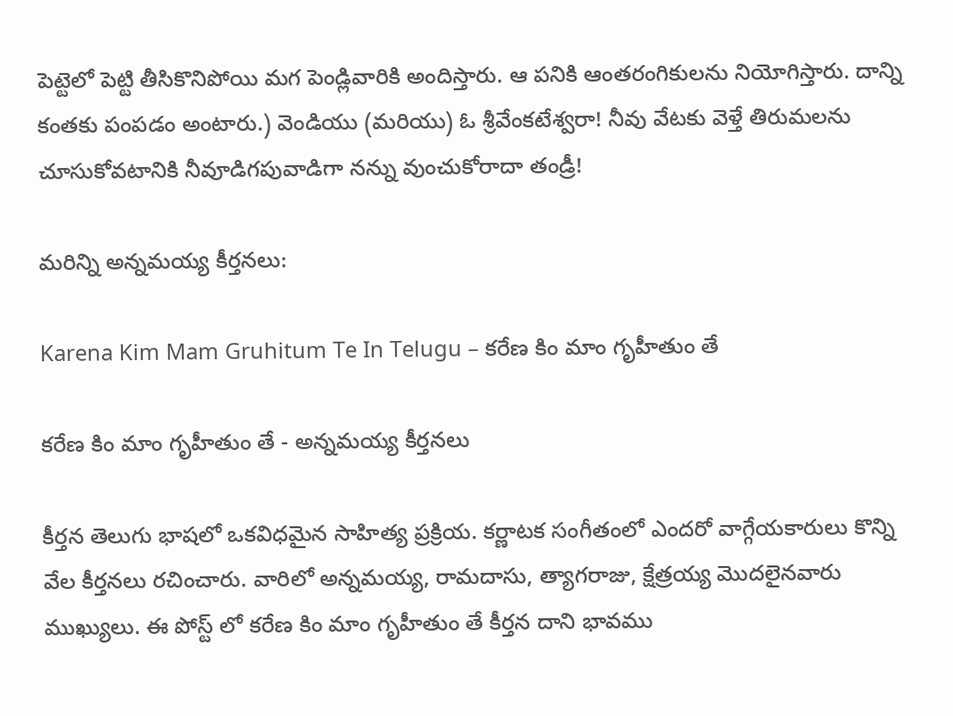పెట్టెలో పెట్టి తీసికొనిపోయి మగ పెండ్లివారికి అందిస్తారు. ఆ పనికి ఆంతరంగికులను నియోగిస్తారు. దాన్ని కంతకు పంపడం అంటారు.) వెండియు (మరియు) ఓ శ్రీవేంకటేశ్వరా! నీవు వేటకు వెళ్తే తిరుమలను చూసుకోవటానికి నీవూడిగపువాడిగా నన్ను వుంచుకోరాదా తండ్రీ!

మరిన్ని అన్నమయ్య కీర్తనలు:

Karena Kim Mam Gruhitum Te In Telugu – కరేణ కిం మాం గృహీతుం తే

కరేణ కిం మాం గృహీతుం తే - అన్నమయ్య కీర్తనలు

కీర్తన తెలుగు భాషలో ఒకవిధమైన సాహిత్య ప్రక్రియ. కర్ణాటక సంగీతంలో ఎందరో వాగ్గేయకారులు కొన్ని వేల కీర్తనలు రచించారు. వారిలో అన్నమయ్య, రామదాసు, త్యాగరాజు, క్షేత్రయ్య మొదలైనవారు ముఖ్యులు. ఈ పోస్ట్ లో కరేణ కిం మాం గృహీతుం తే కీర్తన దాని భావము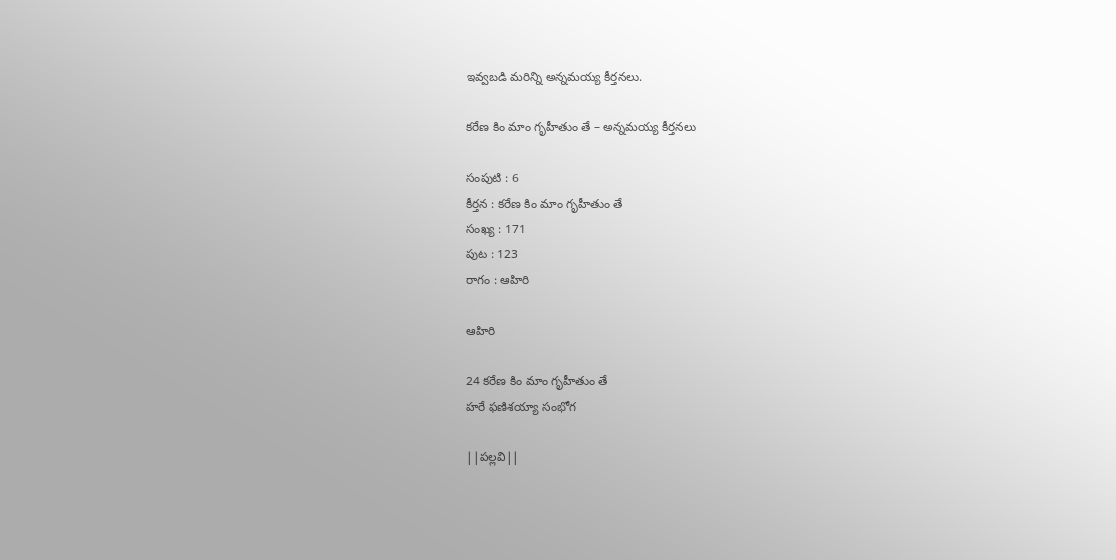ఇవ్వబడి మరిన్ని అన్నమయ్య కీర్తనలు.

కరేణ కిం మాం గృహీతుం తే – అన్నమయ్య కీర్తనలు

సంపుటి : 6
కీర్తన : కరేణ కిం మాం గృహీతుం తే
సంఖ్య : 171
పుట : 123
రాగం : ఆహిరి

ఆహిరి

24 కరేణ కిం మాం గృహీతుం తే
హరే ఫణిశయ్యా సంభోగ

||పల్లవి||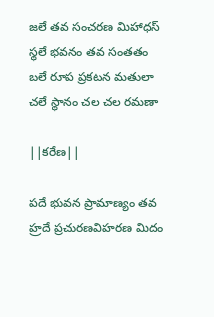జలే తవ సంచరణ మిహాధస్
స్థలే భవనం తవ సంతతం
బలే రూప ప్రకటన మతులా
చలే స్థానం చల చల రమణా

||కరేణ||

పదే భువన ప్రామాణ్యం తవ
హ్రదే ప్రచురణవిహరణ మిదం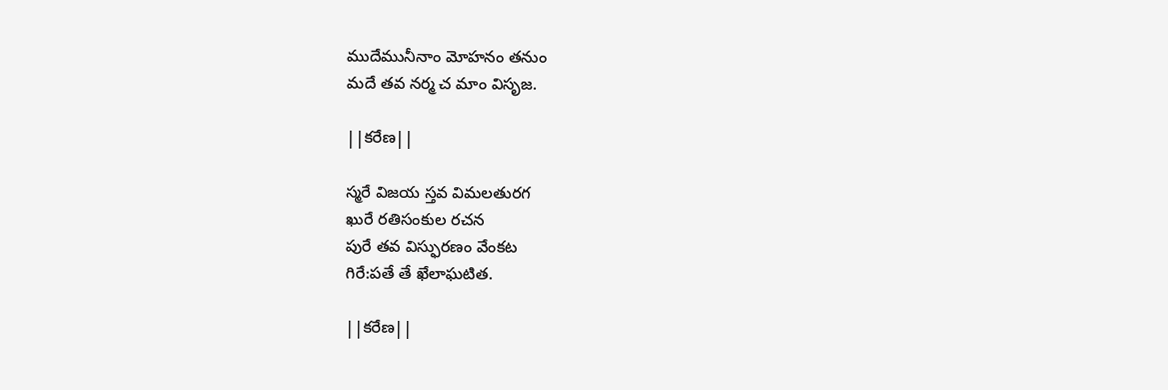ముదేమునీనాం మోహనం తనుం
మదే తవ నర్మ చ మాం విసృజ.

||కరేణ||

స్మరే విజయ స్తవ విమలతురగ
ఖురే రతిసంకుల రచన
పురే తవ విస్ఫురణం వేంకట
గిరే:పతే తే ఖేలాఘటిత.

||కరేణ||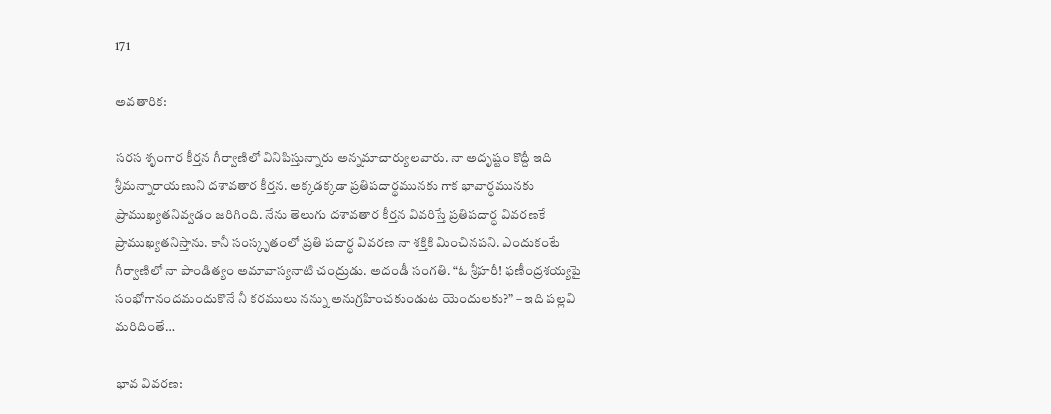171

అవతారిక:

సరస శృంగార కీర్తన గీర్వాణిలో వినిపిస్తున్నారు అన్నమాచార్యులవారు. నా అదృష్టం కొద్దీ ఇది శ్రీమన్నారాయణుని దశావతార కీర్తన. అక్కడక్కడా ప్రతిపదార్థమునకు గాక భావార్ధమునకు ప్రాముఖ్యతనివ్వడం జరిగింది. నేను తెలుగు దశావతార కీర్తన వివరిస్తే ప్రతిపదార్ధ వివరణకే ప్రాముఖ్యతనిస్తాను. కానీ సంస్కృతంలో ప్రతి పదార్ధ వివరణ నా శక్తికి మించినపని. ఎందుకంటే గీర్వాణిలో నా పాండిత్యం అమావాస్యనాటి చంద్రుడు. అదండీ సంగతి. “ఓ శ్రీహరీ! ఫణీంద్రశయ్యపై సంభోగానందమందుకొనే నీ కరములు నన్ను అనుగ్రహించకుండుట యెందులకు?” – ఇది పల్లవి మరిదింతే…

భావ వివరణ: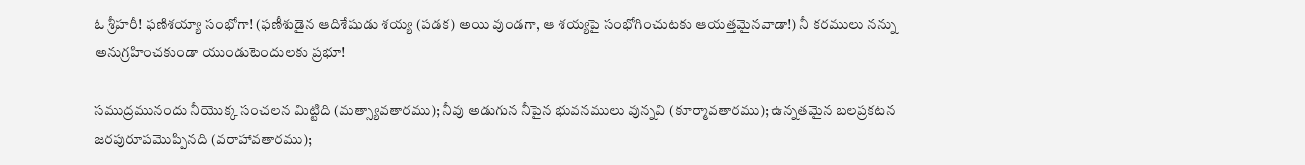ఓ శ్రీహరీ! ఫణిశయ్యా సంభోగా! (ఫణీశుడైన ఆదిశేషుడు శయ్య (పడక) అయి వుండగా, ఆ శయ్యపై సంభోగించుటకు ఆయత్తమైనవాడా!) నీ కరములు నన్ను అనుగ్రహించకుండా యుండుటెందులకు ప్రభూ!

సముద్రమునందు నీయొక్క సంచలన మిట్టిది (మత్స్యావతారము); నీవు అడుగున నీపైన భువనములు వున్నవి (కూర్మావతారము); ఉన్నతమైన బలప్రకటన జరపురూపమొప్పినది (వరాహావతారము);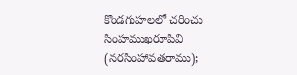కొండగుహలలో చరించు సింహముఖరూపివి (నరసింహావతరాము);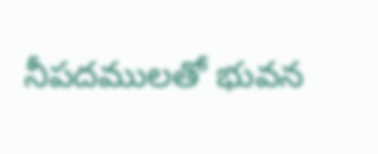నీపదములతో భువన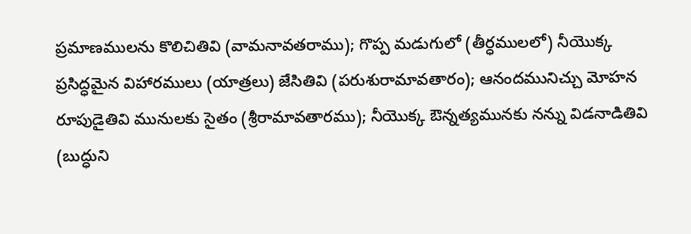ప్రమాణములను కొలిచితివి (వామనావతరాము); గొప్ప మడుగులో (తీర్ధములలో) నీయొక్క ప్రసిద్ధమైన విహారములు (యాత్రలు) జేసితివి (పరుశురామావతారం); ఆనందమునిచ్చు మోహన రూపుడైతివి మునులకు సైతం (శ్రీరామావతారము); నీయొక్క ఔన్నత్యమునకు నన్ను విడనాడితివి (బుద్ధుని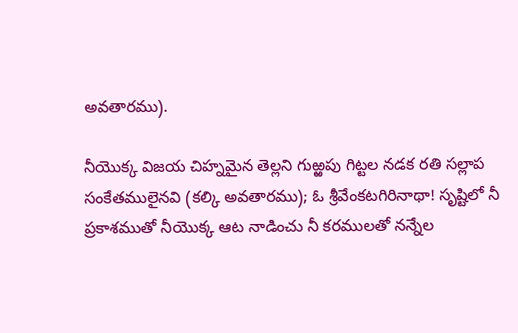అవతారము).

నీయొక్క విజయ చిహ్నమైన తెల్లని గుఱ్ఱపు గిట్టల నడక రతి సల్లాప సంకేతములైనవి (కల్కి అవతారము); ఓ శ్రీవేంకటగిరినాథా! సృష్టిలో నీ ప్రకాశముతో నీయొక్క ఆట నాడించు నీ కరములతో నన్నేల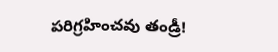పరిగ్రహించవు తండ్రీ!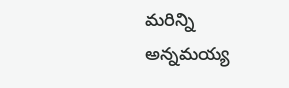మరిన్ని అన్నమయ్య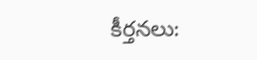కీర్తనలు: